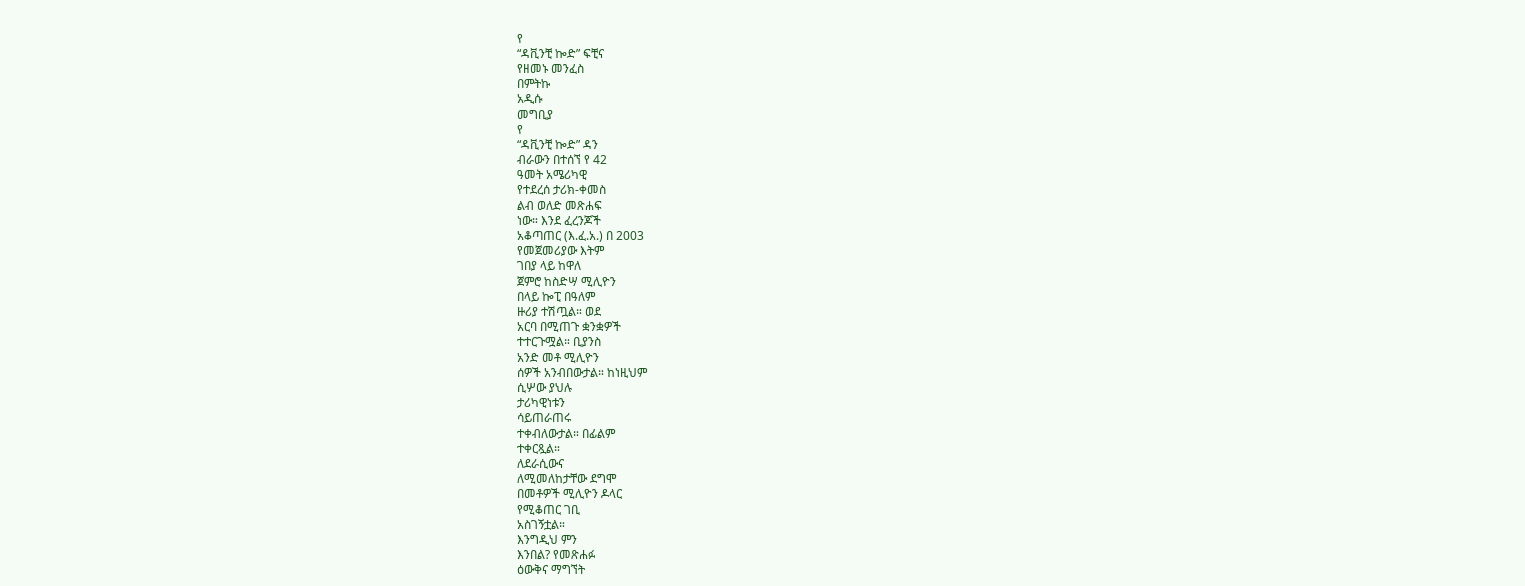የ
“ዳቪንቺ ኰድ” ፍቺና
የዘመኑ መንፈስ
በምትኩ
አዲሱ
መግቢያ
የ
“ዳቪንቺ ኰድ” ዳን
ብራውን በተሰኘ የ 42
ዓመት አሜሪካዊ
የተደረሰ ታሪክ-ቀመስ
ልብ ወለድ መጽሐፍ
ነው። እንደ ፈረንጆች
አቆጣጠር (እ.ፈ.አ.) በ 2003
የመጀመሪያው እትም
ገበያ ላይ ከዋለ
ጀምሮ ከስድሣ ሚሊዮን
በላይ ኰፒ በዓለም
ዙሪያ ተሽጧል። ወደ
አርባ በሚጠጉ ቋንቋዎች
ተተርጉሟል። ቢያንስ
አንድ መቶ ሚሊዮን
ሰዎች አንብበውታል። ከነዚህም
ሲሦው ያህሉ
ታሪካዊነቱን
ሳይጠራጠሩ
ተቀብለውታል። በፊልም
ተቀርጿል።
ለደራሲውና
ለሚመለከታቸው ደግሞ
በመቶዎች ሚሊዮን ዶላር
የሚቆጠር ገቢ
አስገኝቷል።
እንግዲህ ምን
እንበል? የመጽሐፉ
ዕውቅና ማግኘት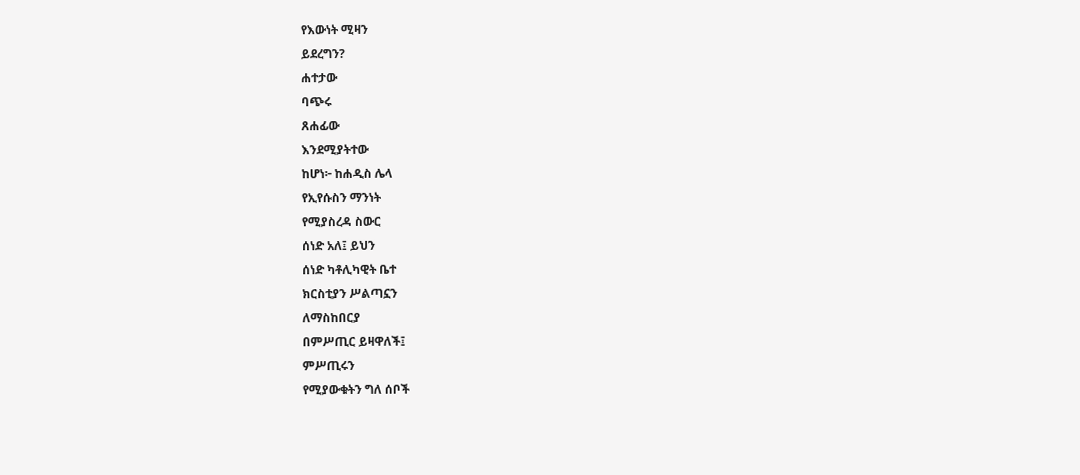የእውነት ሚዛን
ይደረግን?
ሐተታው
ባጭሩ
ጸሐፊው
እንደሚያትተው
ከሆነ፦ ከሐዲስ ሌላ
የኢየሱስን ማንነት
የሚያስረዳ ስውር
ሰነድ አለ፤ ይህን
ሰነድ ካቶሊካዊት ቤተ
ክርስቲያን ሥልጣኗን
ለማስከበርያ
በምሥጢር ይዛዋለች፤
ምሥጢሩን
የሚያውቁትን ግለ ሰቦች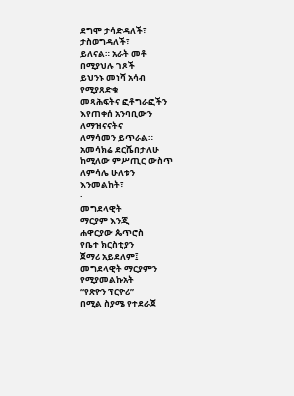ደግሞ ታሳድዳለች፣
ታስወግዳለች፣
ይለናል። አራት መቶ
በሚያህሉ ገጾች
ይህንኑ መነሻ አሳብ
የሚያጸድቁ
መጻሕፍትና ፎቶግራፎችን
እየጠቀሰ አንባቢውን
ለማዝናናትና
ለማሳመን ይጥራል።
አመሳክሬ ደርሼበታለሁ
ከሚለው ምሥጢር ውስጥ
ለምሳሌ ሁለቱን
እንመልከት፣
·
መግደላዊት
ማርያም እንጂ
ሐዋርያው ጴጥሮስ
የቤተ ክርስቲያን
ጀማሪ አይደለም፤
መግደላዊት ማርያምን
የሚያመልኩአት
“የጽዮን ፕርዮሪ”
በሚል ስያሜ የተደራጀ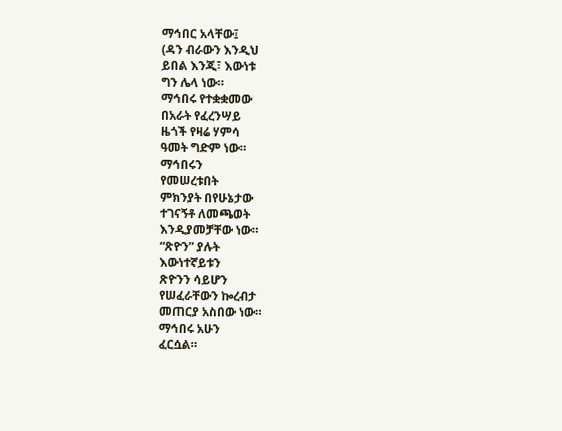ማኅበር አላቸው፤
(ዳን ብራውን እንዲህ
ይበል እንጂ፣ እውነቱ
ግን ሌላ ነው።
ማኅበሩ የተቋቋመው
በአራት የፈረንሣይ
ዜጎች የዛሬ ሃምሳ
ዓመት ግድም ነው።
ማኅበሩን
የመሠረቱበት
ምክንያት በየሁኔታው
ተገናኝቶ ለመጫወት
እንዲያመቻቸው ነው።
“ጽዮን” ያሉት
እውነተኛይቱን
ጽዮንን ሳይሆን
የሠፈራቸውን ኰረብታ
መጠርያ አስበው ነው።
ማኅበሩ አሁን
ፈርሷል።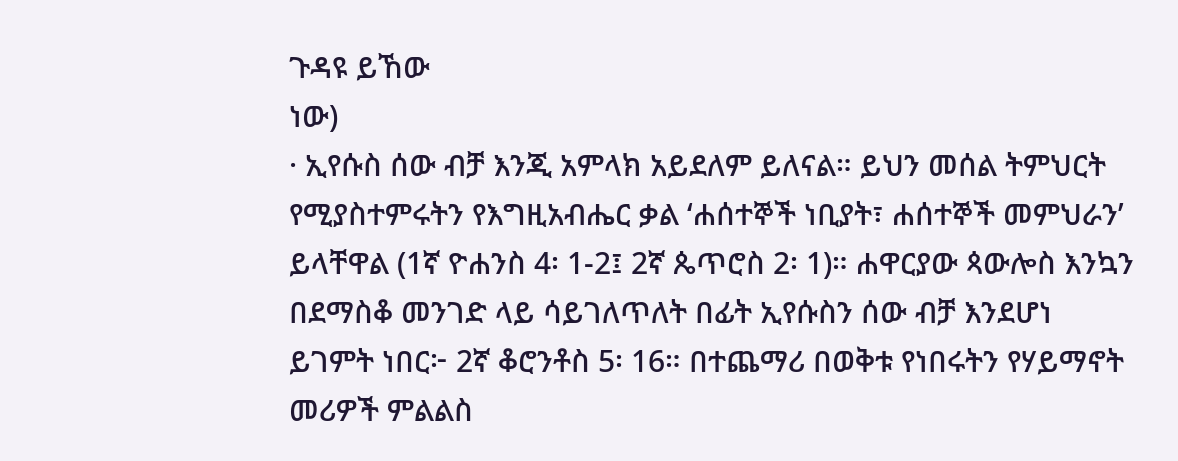ጉዳዩ ይኸው
ነው)
· ኢየሱስ ሰው ብቻ እንጂ አምላክ አይደለም ይለናል። ይህን መሰል ትምህርት የሚያስተምሩትን የእግዚአብሔር ቃል ‘ሐሰተኞች ነቢያት፣ ሐሰተኞች መምህራን’ ይላቸዋል (1ኛ ዮሐንስ 4፡ 1-2፤ 2ኛ ጴጥሮስ 2፡ 1)። ሐዋርያው ጳውሎስ እንኳን በደማስቆ መንገድ ላይ ሳይገለጥለት በፊት ኢየሱስን ሰው ብቻ እንደሆነ ይገምት ነበር፦ 2ኛ ቆሮንቶስ 5፡ 16። በተጨማሪ በወቅቱ የነበሩትን የሃይማኖት መሪዎች ምልልስ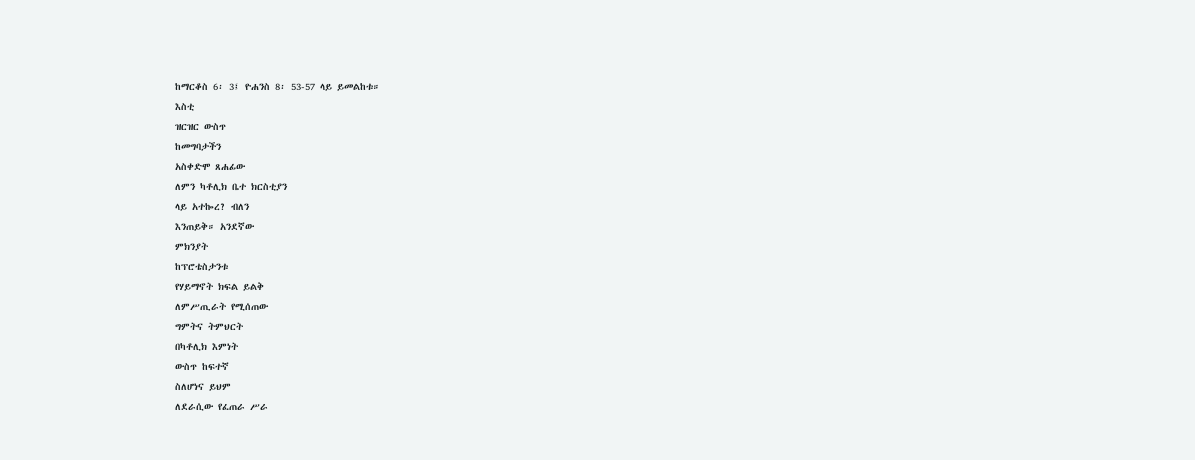ከማርቆስ 6፡ 3፤ ዮሐንስ 8፡ 53-57 ላይ ይመልከቱ።
እስቲ
ዝርዝር ውስጥ
ከመግባታችን
አስቀድሞ ጸሐፊው
ለምን ካቶሊክ ቤተ ክርስቲያን
ላይ አተኰረ? ብለን
እንጠይቅ። አንደኛው
ምክንያት
ከፕሮቴስታንቱ
የሃይማኖት ክፍል ይልቅ
ለምሥጢራት የሚሰጠው
ግምትና ትምህርት
በካቶሊክ እምነት
ውስጥ ከፍተኛ
ስለሆነና ይህም
ለደራሲው የፈጠራ ሥራ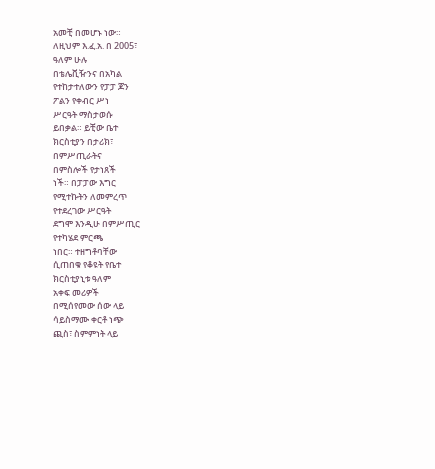አመቺ በመሆኑ ነው።
ለዚህም እ.ፈ.አ. በ 2005፣
ዓለም ሁሉ
በቴሌቪዥንና በአካል
የተከታተለውን የፓፓ ጆን
ፖልን የቀብር ሥነ
ሥርዓት ማስታወሱ
ይበቃል። ይቺው ቤተ
ክርስቲያን በታሪክ፣
በምሥጢራትና
በምስሎች የታነጸች
ነች። በፓፓው እግር
የሚተኩትን ለመምረጥ
የተደረገው ሥርዓት
ደግሞ እንዲሁ በምሥጢር
የተካሄደ ምርጫ
ነበር። ተዘግቶባቸው
ሲጠበቁ የቆዩት የቤተ
ክርስቲያኒቱ ዓለም
አቀፍ መሪዎች
በሚሰየመው ሰው ላይ
ሳይስማሙ ቀርቶ ነጭ
ጪስ፣ ስምምነት ላይ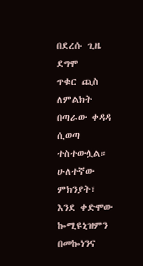በደረሱ ጊዜ ደግሞ
ጥቁር ጪስ ለምልክት
በጣራው ቀዳዳ ሲወጣ
ተስተውሏል።
ሁለተኛው ምክንያት፣
እንደ ቀድሞው ኰሚዩኒዝምን
በመኰነንና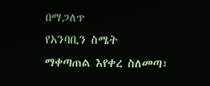በማጋለጥ
የአንባቢን ስሜት
ማቀጣጠል እየቀረ ስለመጣ፣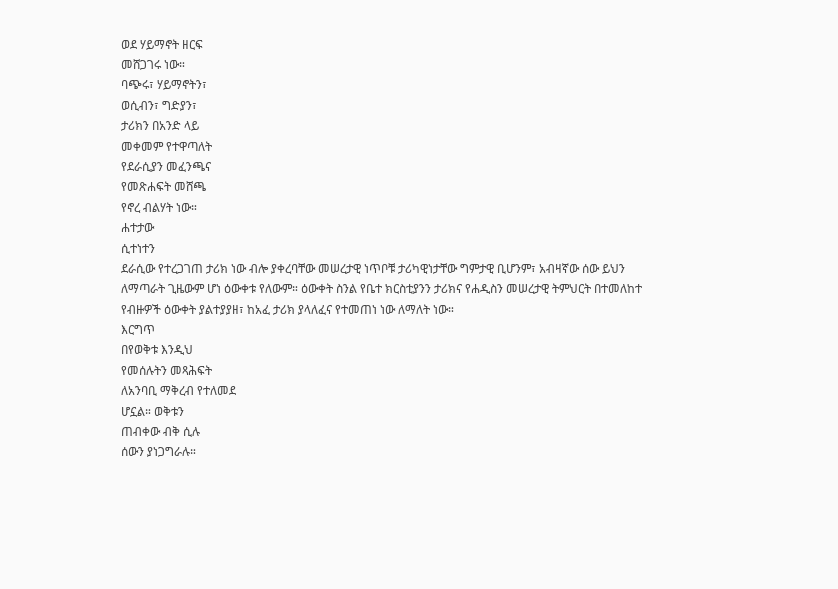ወደ ሃይማኖት ዘርፍ
መሸጋገሩ ነው።
ባጭሩ፣ ሃይማኖትን፣
ወሲብን፣ ግድያን፣
ታሪክን በአንድ ላይ
መቀመም የተዋጣለት
የደራሲያን መፈንጫና
የመጽሐፍት መሸጫ
የኖረ ብልሃት ነው።
ሐተታው
ሲተነተን
ደራሲው የተረጋገጠ ታሪክ ነው ብሎ ያቀረባቸው መሠረታዊ ነጥቦቹ ታሪካዊነታቸው ግምታዊ ቢሆንም፣ አብዛኛው ሰው ይህን ለማጣራት ጊዜውም ሆነ ዕውቀቱ የለውም። ዕውቀት ስንል የቤተ ክርስቲያንን ታሪክና የሐዲስን መሠረታዊ ትምህርት በተመለከተ የብዙዎች ዕውቀት ያልተያያዘ፣ ከአፈ ታሪክ ያላለፈና የተመጠነ ነው ለማለት ነው።
እርግጥ
በየወቅቱ እንዲህ
የመሰሉትን መጻሕፍት
ለአንባቢ ማቅረብ የተለመደ
ሆኗል። ወቅቱን
ጠብቀው ብቅ ሲሉ
ሰውን ያነጋግራሉ።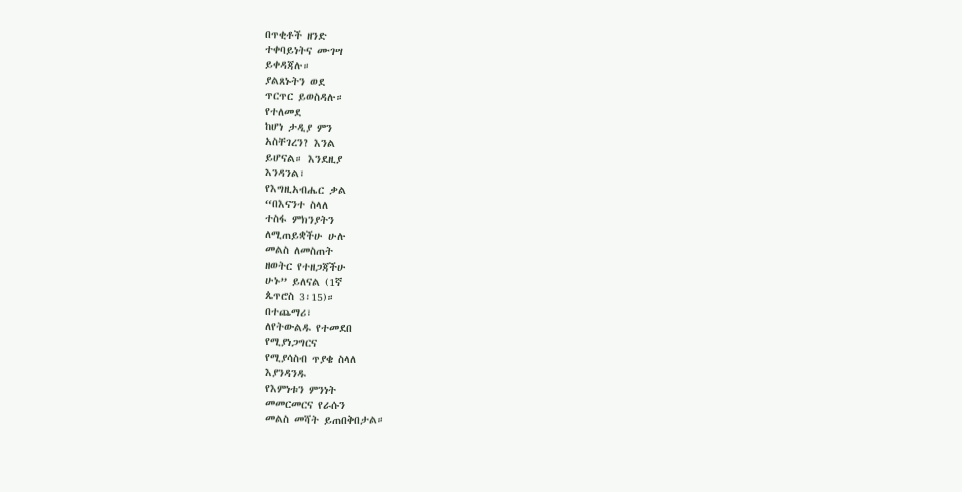በጥቂቶች ዘንድ
ተቀባይነትና ሙገሣ
ይቀዳጃሉ።
ያልጸኑትን ወደ
ጥርጥር ይወስዳሉ።
የተለመደ
ከሆነ ታዲያ ምን
አስቸገረን? እንል
ይሆናል። እንደዚያ
እንዳንል፣
የእግዚአብሔር ቃል
“በእናንተ ስላለ
ተስፋ ምክንያትን
ለሚጠይቋችሁ ሁሉ
መልስ ለመስጠት
ዘወትር የተዘጋጃችሁ
ሁኑ” ይለናል (1ኛ
ጴጥሮስ 3፡15)።
በተጨማሪ፣
ለየትውልዱ የተመደበ
የሚያነጋግርና
የሚያሳስብ ጥያቄ ስላለ
እያንዳንዱ
የእምነቱን ምንነት
መመርመርና የራሱን
መልስ መሻት ይጠበቅበታል።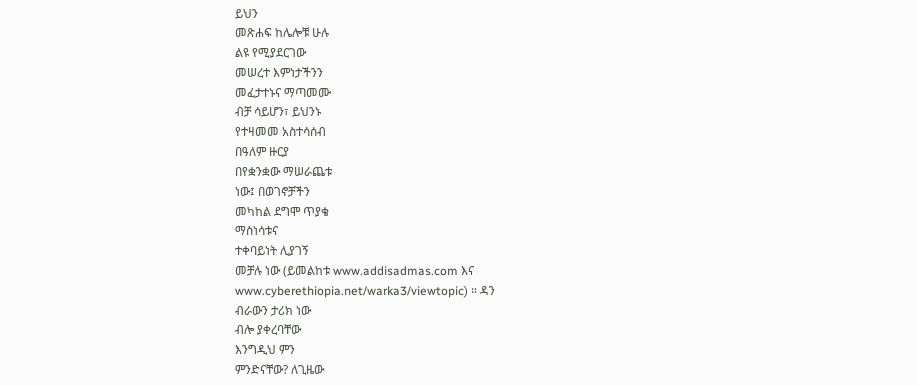ይህን
መጽሐፍ ከሌሎቹ ሁሉ
ልዩ የሚያደርገው
መሠረተ እምነታችንን
መፈታተኑና ማጣመሙ
ብቻ ሳይሆን፣ ይህንኑ
የተዛመመ አስተሳሰብ
በዓለም ዙርያ
በየቋንቋው ማሠራጨቱ
ነው፤ በወገኖቻችን
መካከል ደግሞ ጥያቄ
ማስነሳቱና
ተቀባይነት ሊያገኝ
መቻሉ ነው (ይመልከቱ www.addisadmas.com እና www.cyberethiopia.net/warka3/viewtopic) ። ዳን
ብራውን ታሪክ ነው
ብሎ ያቀረባቸው
እንግዲህ ምን
ምንድናቸው? ለጊዜው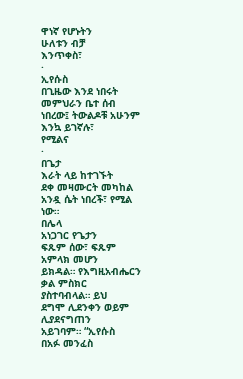ዋነኛ የሆኑትን
ሁለቱን ብቻ
እንጥቀስ፣
·
ኢየሱስ
በጊዜው እንደ ነበሩት
መምህራን ቤተ ሰብ
ነበረው፤ ትውልዶቹ አሁንም
እንኳ ይገኛሉ፣
የሚልና
·
በጌታ
እራት ላይ ከተገኙት
ደቀ መዛሙርት መካከል
አንዷ ሴት ነበረች፣ የሚል
ነው።
በሌላ
አነጋገር የጌታን
ፍጹም ሰው፣ ፍጹም
አምላክ መሆን
ይክዳል። የእግዚአብሔርን
ቃል ምስክር
ያስተባብላል። ይህ
ደግሞ ሊደንቀን ወይም
ሊያደናግጠን
አይገባም። “ኢየሱስ
በአፉ መንፈስ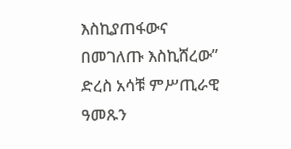እስኪያጠፋውና
በመገለጡ እስኪሸረው”
ድረስ አሳቹ ምሥጢራዊ
ዓመጹን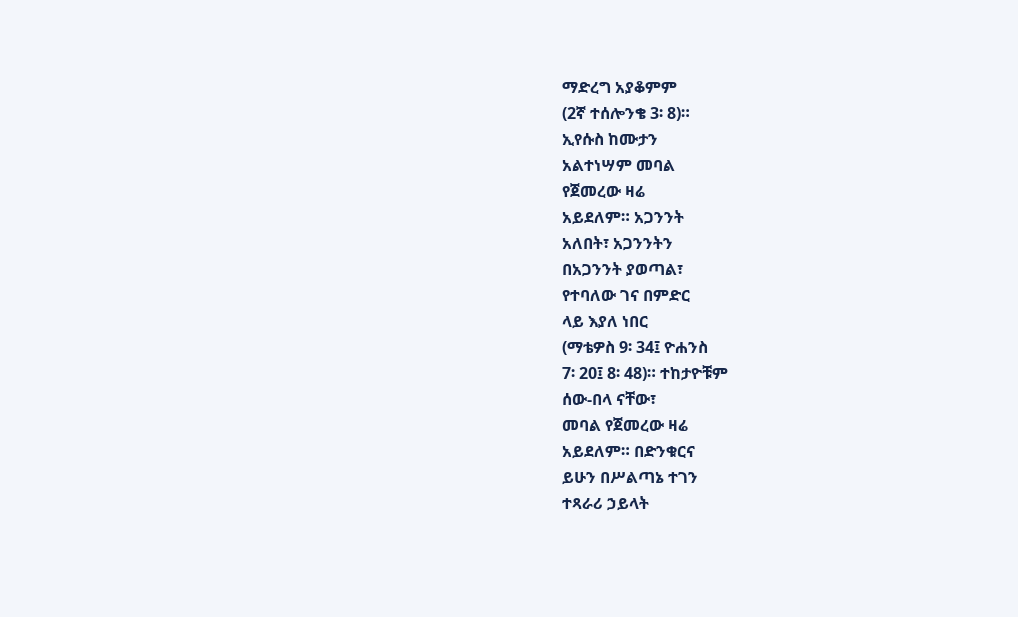ማድረግ አያቆምም
(2ኛ ተሰሎንቄ 3፡ 8)።
ኢየሱስ ከሙታን
አልተነሣም መባል
የጀመረው ዛሬ
አይደለም። አጋንንት
አለበት፣ አጋንንትን
በአጋንንት ያወጣል፣
የተባለው ገና በምድር
ላይ እያለ ነበር
(ማቴዎስ 9፡ 34፤ ዮሐንስ
7፡ 20፤ 8፡ 48)። ተከታዮቹም
ሰው-በላ ናቸው፣
መባል የጀመረው ዛሬ
አይደለም። በድንቁርና
ይሁን በሥልጣኔ ተገን
ተጻራሪ ኃይላት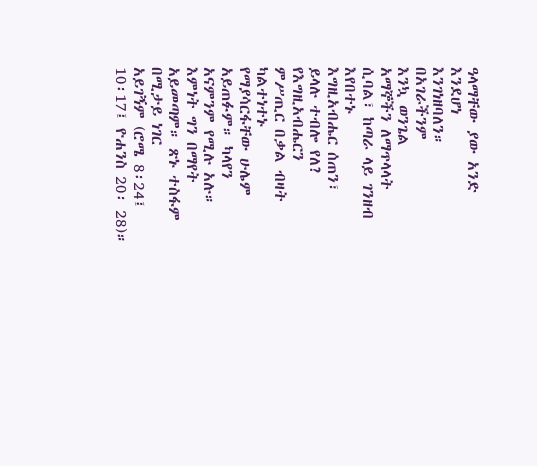ዓላማቸው ያው አንድ
እንደሆነ
እንገነዘባለን።
በአገራችንም
እንኳ ወንጌል
አማኞችን ለማጥላላት
ሲባል፣ ከጣራ ላይ ገንዘብ
እየበተኑ
እግዚአብሔር ሰጠን፣
ይላሉ ተብሎ የለ?
የእግዚአብሔርን
ምሥጢር በቃል ብዛት
ካልተነተኑ
የማያሳርፋቸው ሁሌም
አይጠፉም። ካላየን
አናምንም የሚሉ አሉ።
እምነት ግን በማየት
አይመጣም። ጽኑ ተስፋም
በሚታይ ነገር
አይገኝም (ሮሜ 8፡24፤
10፡17፤ ዮሐንስ 20፡ 28)።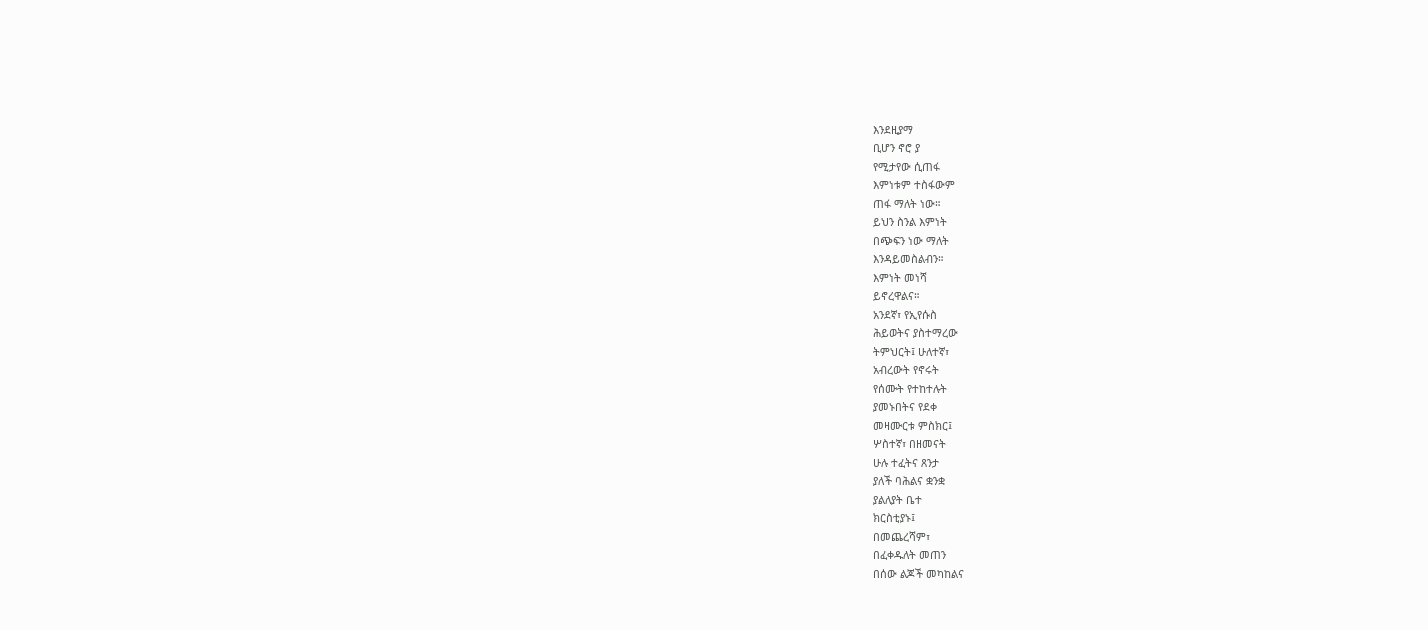እንደዚያማ
ቢሆን ኖሮ ያ
የሚታየው ሲጠፋ
እምነቱም ተስፋውም
ጠፋ ማለት ነው።
ይህን ስንል እምነት
በጭፍን ነው ማለት
እንዳይመስልብን።
እምነት መነሻ
ይኖረዋልና።
አንደኛ፣ የኢየሱስ
ሕይወትና ያስተማረው
ትምህርት፤ ሁለተኛ፣
አብረውት የኖሩት
የሰሙት የተከተሉት
ያመኑበትና የደቀ
መዛሙርቱ ምስክር፤
ሦስተኛ፣ በዘመናት
ሁሉ ተፈትና ጸንታ
ያለች ባሕልና ቋንቋ
ያልለያት ቤተ
ክርስቲያኑ፤
በመጨረሻም፣
በፈቀዱለት መጠን
በሰው ልጆች መካከልና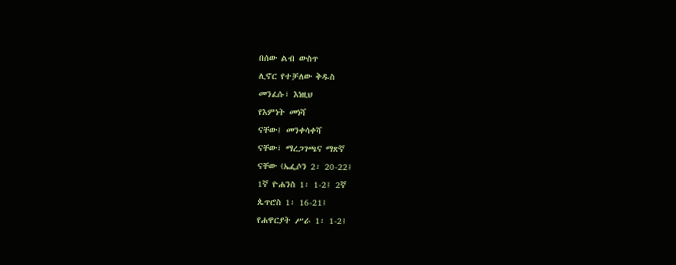በሰው ልብ ውስጥ
ሊኖር የተቻለው ቅዱስ
መንፈሱ፣ እነዚህ
የእምነት መነሻ
ናቸው፤ መንቀሳቀሻ
ናቸው፣ ማረጋገጫና ማጽኛ
ናቸው (ኤፌሶን 2፡ 20-22፤
1ኛ ዮሐንስ 1፡ 1-2፤ 2ኛ
ጴጥሮስ 1፡ 16-21፤
የሐዋርያት ሥራ 1፡ 1-2፤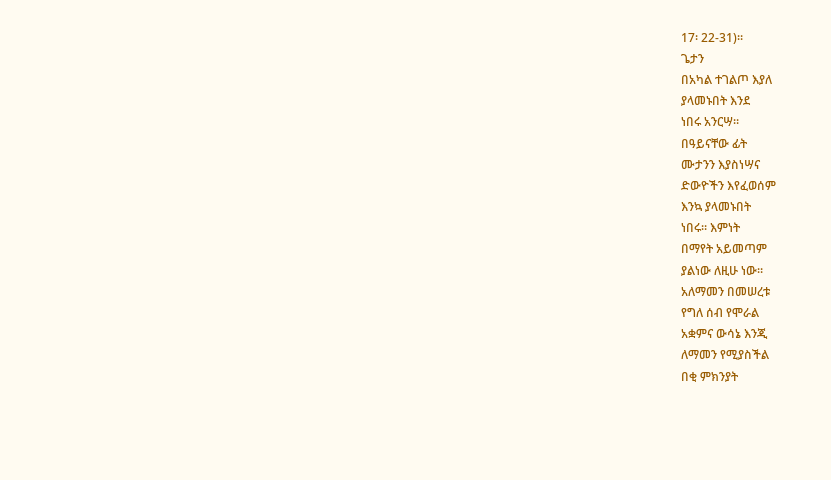17፡ 22-31)።
ጌታን
በአካል ተገልጦ እያለ
ያላመኑበት እንደ
ነበሩ አንርሣ።
በዓይናቸው ፊት
ሙታንን እያስነሣና
ድውዮችን እየፈወሰም
እንኳ ያላመኑበት
ነበሩ። እምነት
በማየት አይመጣም
ያልነው ለዚሁ ነው።
አለማመን በመሠረቱ
የግለ ሰብ የሞራል
አቋምና ውሳኔ እንጂ
ለማመን የሚያስችል
በቂ ምክንያት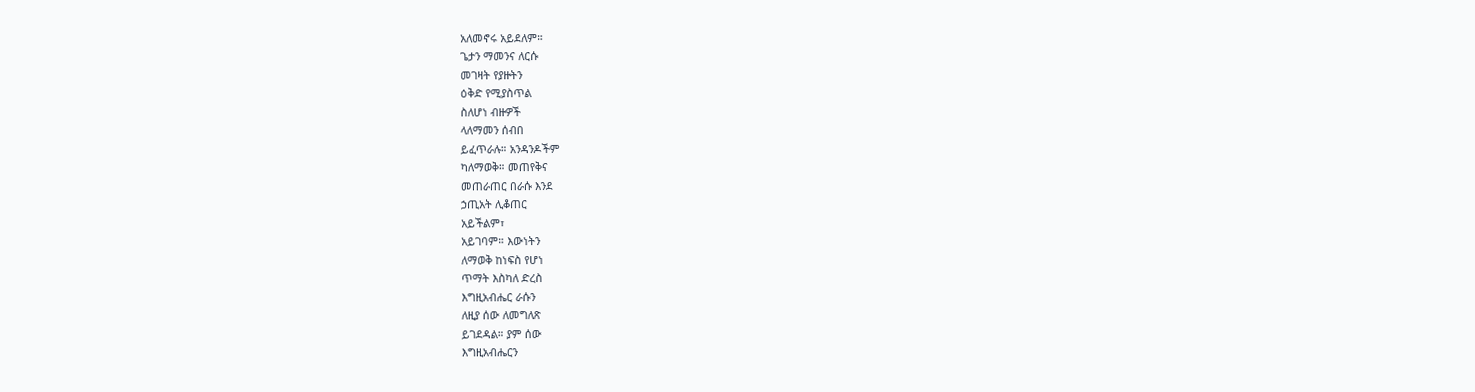አለመኖሩ አይደለም።
ጌታን ማመንና ለርሱ
መገዛት የያዙትን
ዕቅድ የሚያስጥል
ስለሆነ ብዙዎች
ላለማመን ሰብበ
ይፈጥራሉ። አንዳንዶችም
ካለማወቅ። መጠየቅና
መጠራጠር በራሱ እንደ
ኃጢአት ሊቆጠር
አይችልም፣
አይገባም። እውነትን
ለማወቅ ከነፍስ የሆነ
ጥማት እስካለ ድረስ
እግዚአብሔር ራሱን
ለዚያ ሰው ለመግለጽ
ይገደዳል። ያም ሰው
እግዚአብሔርን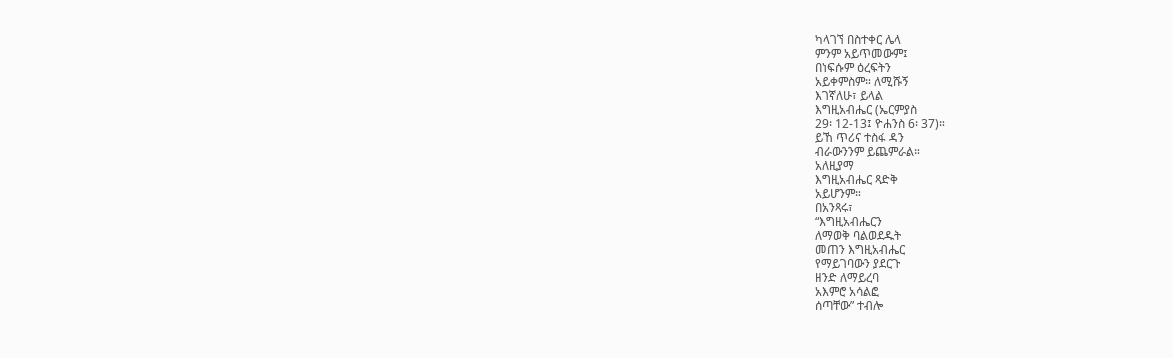ካላገኘ በስተቀር ሌላ
ምንም አይጥመውም፤
በነፍሱም ዕረፍትን
አይቀምስም። ለሚሹኝ
እገኛለሁ፣ ይላል
እግዚአብሔር (ኤርምያስ
29፡ 12-13፤ ዮሐንስ 6፡ 37)።
ይኸ ጥሪና ተስፋ ዳን
ብራውንንም ይጨምራል።
አለዚያማ
እግዚአብሔር ጻድቅ
አይሆንም።
በአንጻሩ፣
“እግዚአብሔርን
ለማወቅ ባልወደዱት
መጠን እግዚአብሔር
የማይገባውን ያደርጉ
ዘንድ ለማይረባ
አእምሮ አሳልፎ
ሰጣቸው” ተብሎ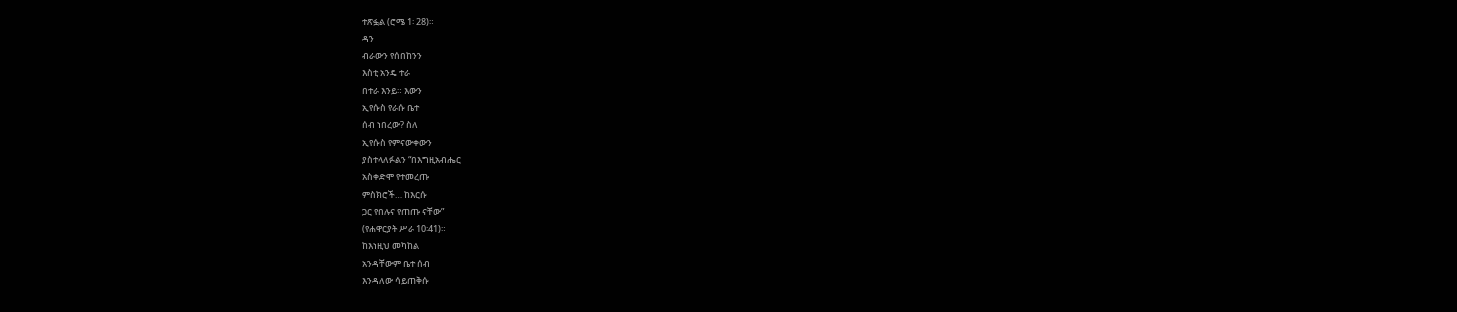ተጽፏል (ሮሜ 1፡ 28)።
ዳን
ብራውን የሰበከንን
እስቲ አንዴ ተራ
በተራ እንይ። እውን
ኢየሱስ የራሱ ቤተ
ሰብ ነበረው? ስለ
ኢየሱስ የምናውቀውን
ያስተላለፉልን “በእግዚአብሔር
አስቀድሞ የተመረጡ
ምስክሮች… ከእርሱ
ጋር የበሉና የጠጡ ናቸው”
(የሐዋርያት ሥራ 10፡41)።
ከእነዚህ መካከል
አንዳቸውም ቤተ ሰብ
እንዳለው ሳይጠቅሱ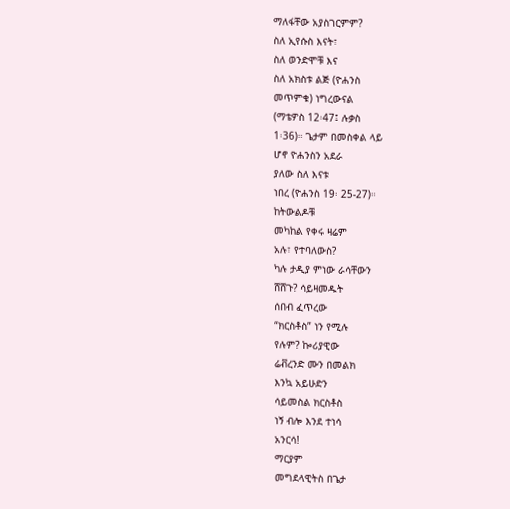ማለፋቸው አያስገርምም?
ስለ ኢየሱስ እናት፣
ስለ ወንድሞቹ እና
ስለ አክስቱ ልጅ (ዮሐንስ
መጥምቁ) ነግረውናል
(ማቴዎስ 12፡47፤ ሉቃስ
1፡36)። ጌታም በመስቀል ላይ
ሆኖ ዮሐንስን አደራ
ያለው ስለ እናቱ
ነበረ (ዮሐንስ 19፡ 25-27)።
ከትውልዶቹ
መካከል የቀሩ ዛሬም
አሉ፣ የተባለውስ?
ካሉ ታዲያ ምነው ራሳቸውን
ሸሸጉ? ሳይዛመዱት
ሰበብ ፈጥረው
“ክርስቶስ” ነን የሚሉ
የሉም? ኰሪያዊው
ሬቭረንድ ሙን በመልክ
እንኳ አይሁድን
ሳይመስል ክርስቶስ
ነኝ ብሎ እንደ ተነሳ
አንርሳ!
ማርያም
መግደላዊትስ በጌታ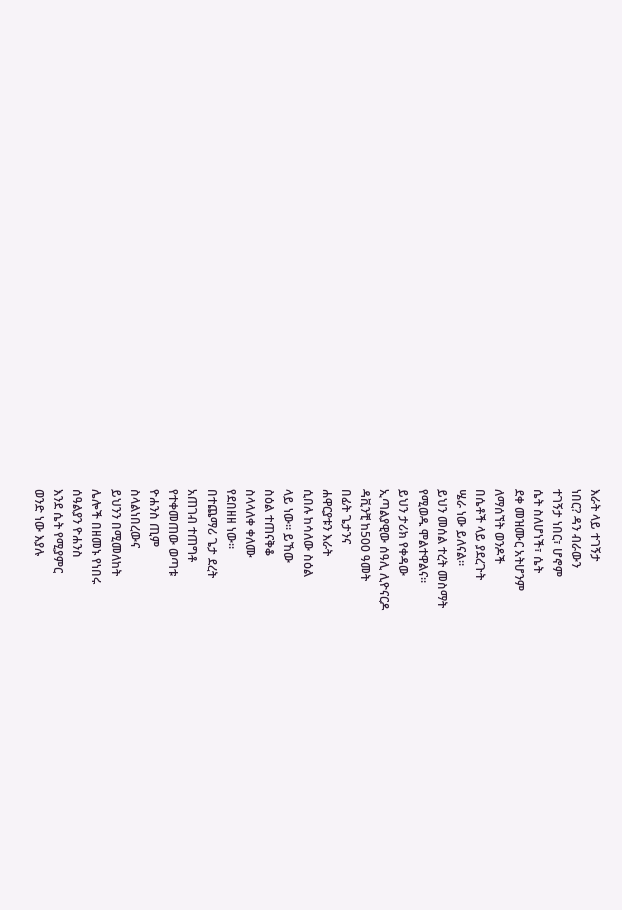እራት ላይ ተገኝታ
ነበር? ዳን ብራውን
ተገኝታ ነበር፣ ሆኖም
ሴት ስለሆነች፣ ሴት
ደቀ መዝሙር አትሆንም
ለማሰኘት ወንዶች
በሴቶች ላይ ያደረጉት
ሤራ ነው ይለናል።
ይህን መሰል ተረት መስማት
የሚወዱ ሞልተዋልና።
ይህን ታሪክ የቀዳው
ኢጣልያዊው ሰዓሊ ሊዮናርዶ
ዳቪንቺ ከ500 ዓመት
በፊት ጌታንና
ሐዋርያቱን እራት
ሲበሉ ከሳለው ስዕል
ላይ ነው። ይኸው
ስዕል ተጠናቅቆ
ስላላለቀ ቀለሙ
የደበዘዘ ነው።
በተጨማሪ ጌታ ደረት
አጠገብ ተጠግቶ
የተቀመጠው ወጣቱ
ዮሐንስ ጢም
ስላልነበረውና
ይህንን በሚመለከት
ሌሎች በዘመኑ የነበሩ
ሰዓልያን ዮሐንስ
እንደ ሴት የሚያምር
ወንድ ነው እያሉ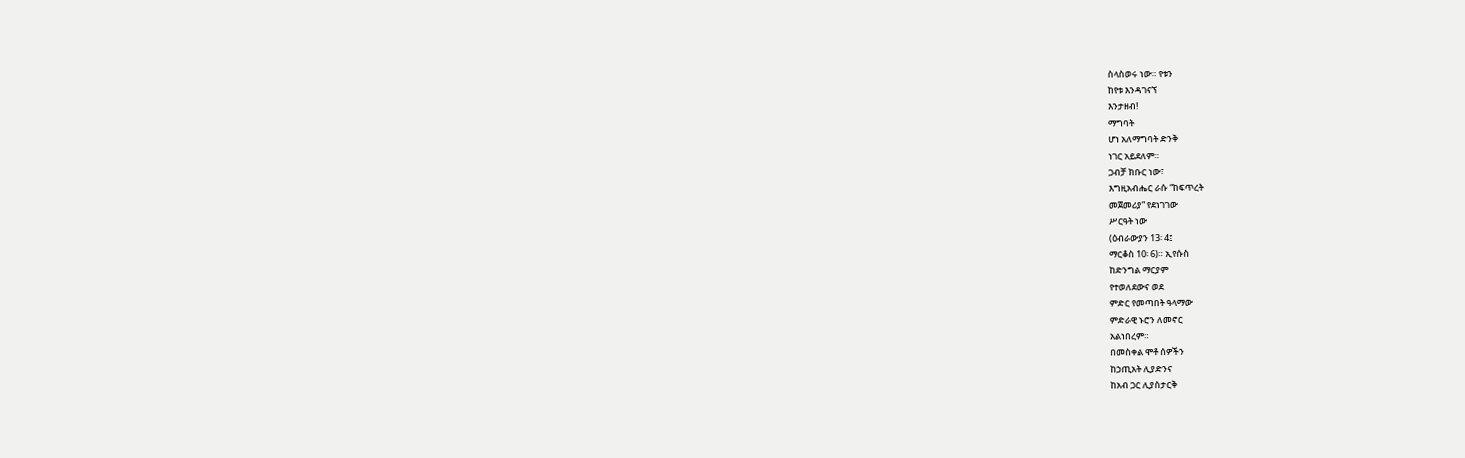ስላስወሩ ነው። የቱን
ከየቱ እንዳገናኘ
እንታዘብ!
ማግባት
ሆነ አለማግባት ድንቅ
ነገር አይደለም።
ጋብቻ ክቡር ነው፣
እግዚአብሔር ራሱ “ከፍጥረት
መጀመሪያ” የደነገገው
ሥርዓት ነው
(ዕብራውያን 13፡ 4፤
ማርቆስ 10፡ 6)። ኢየሱስ
ከድንግል ማርያም
የተወለደውና ወደ
ምድር የመጣበት ዓላማው
ምድራዊ ኑሮን ለመኖር
አልነበረም።
በመስቀል ሞቶ ሰዎችን
ከኃጢአት ሊያድንና
ከአብ ጋር ሊያስታርቅ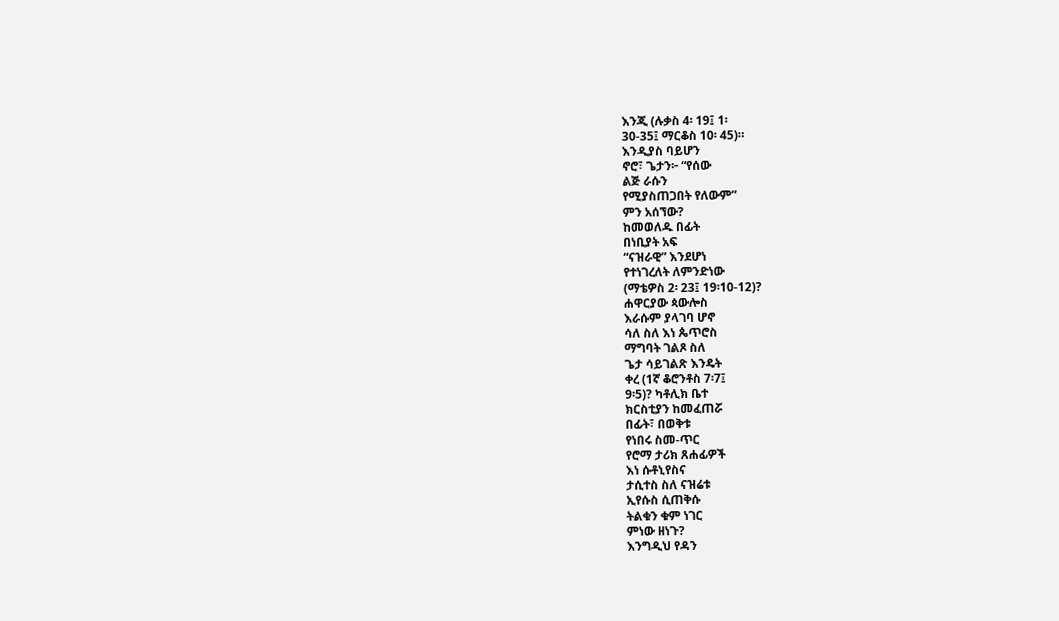እንጂ (ሉቃስ 4፡ 19፤ 1፡
30-35፤ ማርቆስ 10፡ 45)።
እንዲያስ ባይሆን
ኖሮ፣ ጌታን፦ “የሰው
ልጅ ራሱን
የሚያስጠጋበት የለውም”
ምን አሰኘው?
ከመወለዱ በፊት
በነቢያት አፍ
“ናዝራዊ” እንደሆነ
የተነገረለት ለምንድነው
(ማቴዎስ 2፡ 23፤ 19፡10-12)?
ሐዋርያው ጳውሎስ
እራሱም ያላገባ ሆኖ
ሳለ ስለ እነ ጴጥሮስ
ማግባት ገልጾ ስለ
ጌታ ሳይገልጽ እንዴት
ቀረ (1ኛ ቆሮንቶስ 7፡7፤
9፡5)? ካቶሊክ ቤተ
ክርስቲያን ከመፈጠሯ
በፊት፣ በወቅቱ
የነበሩ ስመ-ጥር
የሮማ ታሪክ ጸሐፊዎች
እነ ሱቶኒየስና
ታሲተስ ስለ ናዝሬቱ
ኢየሱስ ሲጠቅሱ
ትልቁን ቁም ነገር
ምነው ዘነጉ?
እንግዲህ የዳን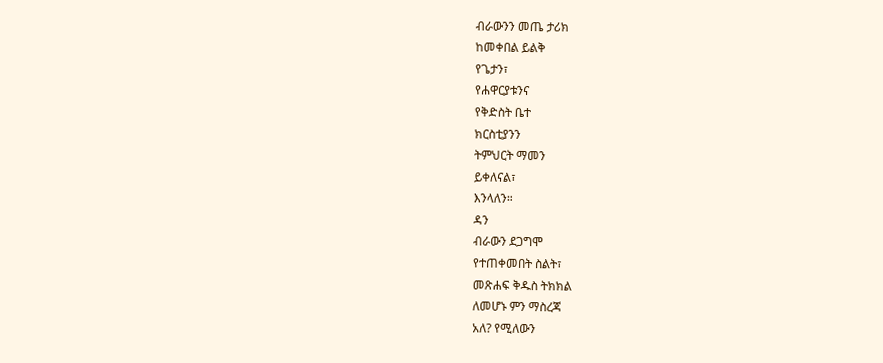ብራውንን መጤ ታሪክ
ከመቀበል ይልቅ
የጌታን፣
የሐዋርያቱንና
የቅድስት ቤተ
ክርስቲያንን
ትምህርት ማመን
ይቀለናል፣
እንላለን።
ዳን
ብራውን ደጋግሞ
የተጠቀመበት ስልት፣
መጽሐፍ ቅዱስ ትክክል
ለመሆኑ ምን ማስረጃ
አለ? የሚለውን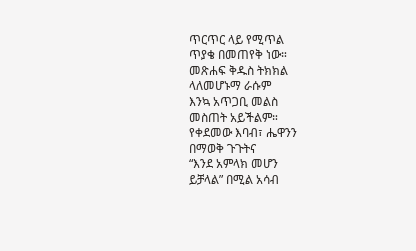ጥርጥር ላይ የሚጥል
ጥያቄ በመጠየቅ ነው።
መጽሐፍ ቅዱስ ትክክል
ላለመሆኑማ ራሱም
እንኳ አጥጋቢ መልስ
መስጠት አይችልም።
የቀደመው እባብ፣ ሔዋንን
በማወቅ ጉጉትና
“እንደ አምላክ መሆን
ይቻላል” በሚል አሳብ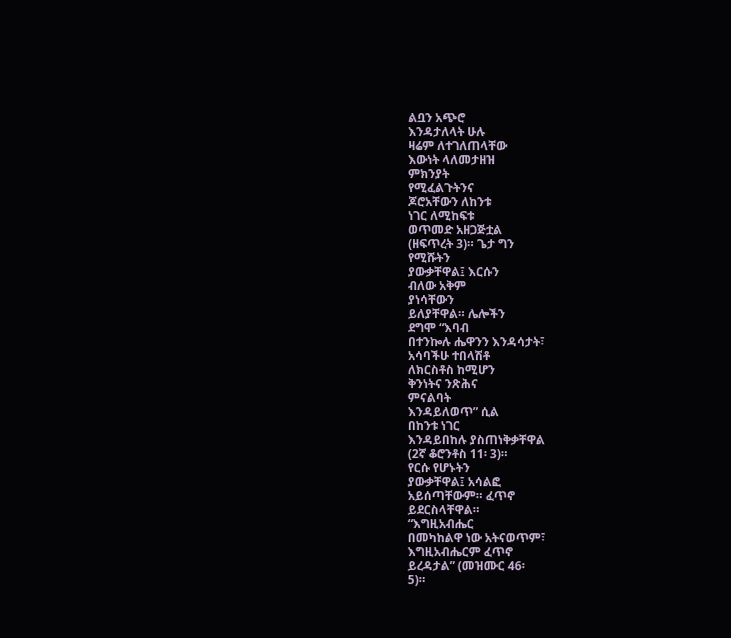ልቧን አጭሮ
እንዳታለላት ሁሉ
ዛሬም ለተገለጠላቸው
እውነት ላለመታዘዝ
ምክንያት
የሚፈልጉትንና
ጆሮአቸውን ለከንቱ
ነገር ለሚከፍቱ
ወጥመድ አዘጋጅቷል
(ዘፍጥረት 3)። ጌታ ግን
የሚሹትን
ያውቃቸዋል፤ እርሱን
ብለው አቅም
ያነሳቸውን
ይለያቸዋል። ሌሎችን
ደግሞ “እባብ
በተንኰሉ ሔዋንን እንዳሳታት፣
አሳባችሁ ተበላሽቶ
ለክርስቶስ ከሚሆን
ቅንነትና ንጽሕና
ምናልባት
እንዳይለወጥ” ሲል
በከንቱ ነገር
እንዳይበከሉ ያስጠነቅቃቸዋል
(2ኛ ቆሮንቶስ 11፡ 3)።
የርሱ የሆኑትን
ያውቃቸዋል፤ አሳልፎ
አይሰጣቸውም። ፈጥኖ
ይደርስላቸዋል።
“እግዚአብሔር
በመካከልዋ ነው አትናወጥም፣
እግዚአብሔርም ፈጥኖ
ይረዳታል” (መዝሙር 46፡
5)።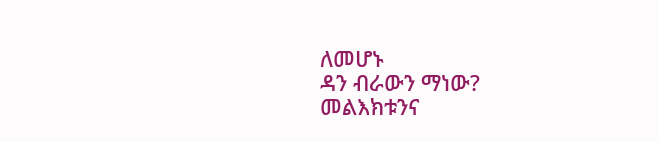ለመሆኑ
ዳን ብራውን ማነው?
መልእክቱንና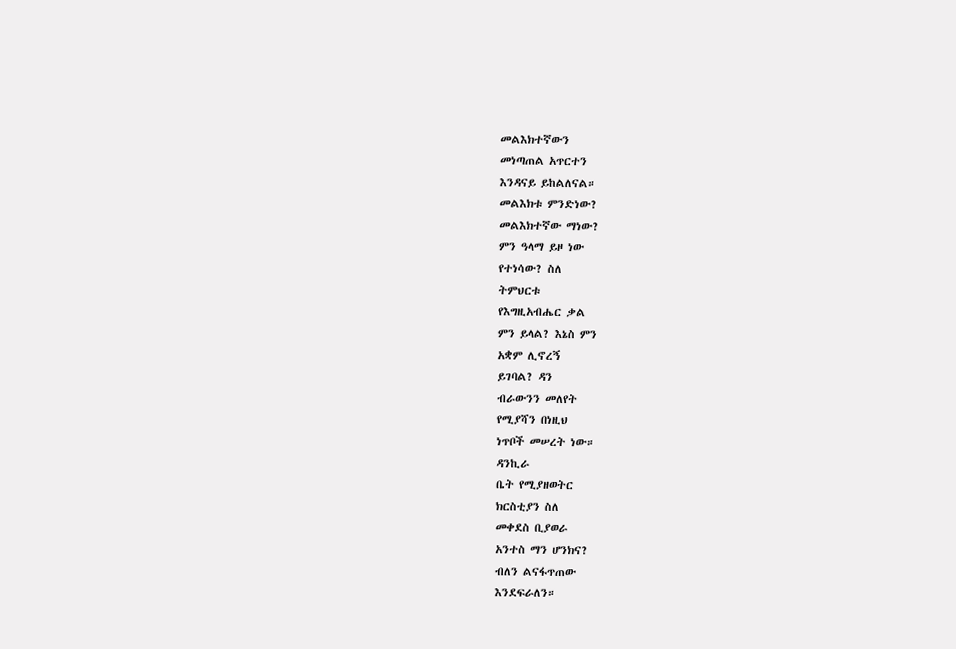መልእክተኛውን
መነጣጠል አጥርተን
እንዳናይ ይከልለናል።
መልእክቱ ምንድነው?
መልእክተኛው ማነው?
ምን ዓላማ ይዞ ነው
የተነሳው? ስለ
ትምህርቱ
የእግዚአብሔር ቃል
ምን ይላል? እኔስ ምን
አቋም ሊኖረኝ
ይገባል? ዳን
ብራውንን መለየት
የሚያሻን በነዚህ
ነጥቦች መሠረት ነው።
ዳንኪራ
ቤት የሚያዘወትር
ክርስቲያን ስለ
መቀደስ ቢያወራ
አንተስ ማን ሆንክና?
ብለን ልናፋጥጠው
እንደፍራለን።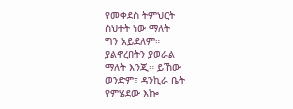የመቀደስ ትምህርት
ስህተት ነው ማለት
ግን አይደለም።
ያልኖረበትን ያወራል
ማለት እንጂ። ይኸው
ወንድም፣ ዳንኪራ ቤት
የምሄደው እኰ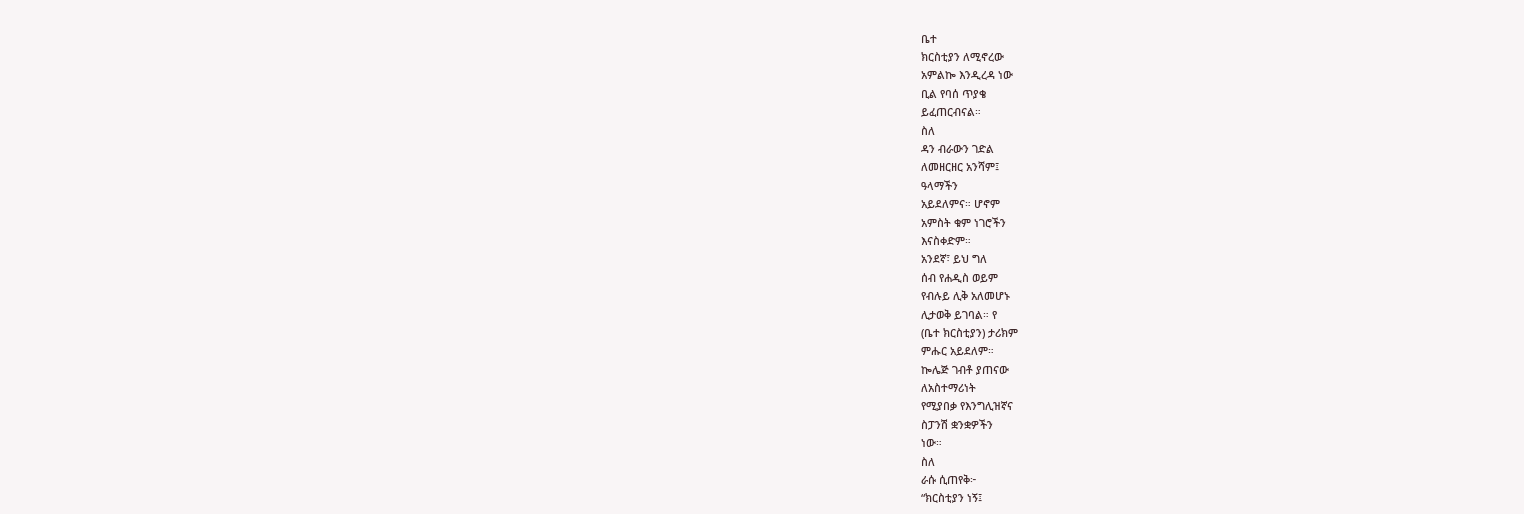ቤተ
ክርስቲያን ለሚኖረው
አምልኰ እንዲረዳ ነው
ቢል የባሰ ጥያቄ
ይፈጠርብናል።
ስለ
ዳን ብራውን ገድል
ለመዘርዘር አንሻም፤
ዓላማችን
አይደለምና። ሆኖም
አምስት ቁም ነገሮችን
እናስቀድም።
አንደኛ፣ ይህ ግለ
ሰብ የሐዲስ ወይም
የብሉይ ሊቅ አለመሆኑ
ሊታወቅ ይገባል። የ
(ቤተ ክርስቲያን) ታሪክም
ምሑር አይደለም።
ኰሌጅ ገብቶ ያጠናው
ለአስተማሪነት
የሚያበቃ የእንግሊዝኛና
ስፓንሽ ቋንቋዎችን
ነው።
ስለ
ራሱ ሲጠየቅ፦
“ክርስቲያን ነኝ፤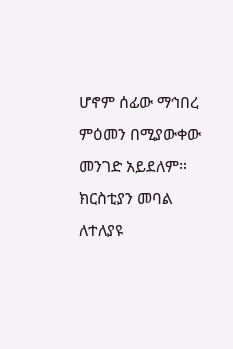ሆኖም ሰፊው ማኅበረ
ምዕመን በሚያውቀው
መንገድ አይደለም።
ክርስቲያን መባል
ለተለያዩ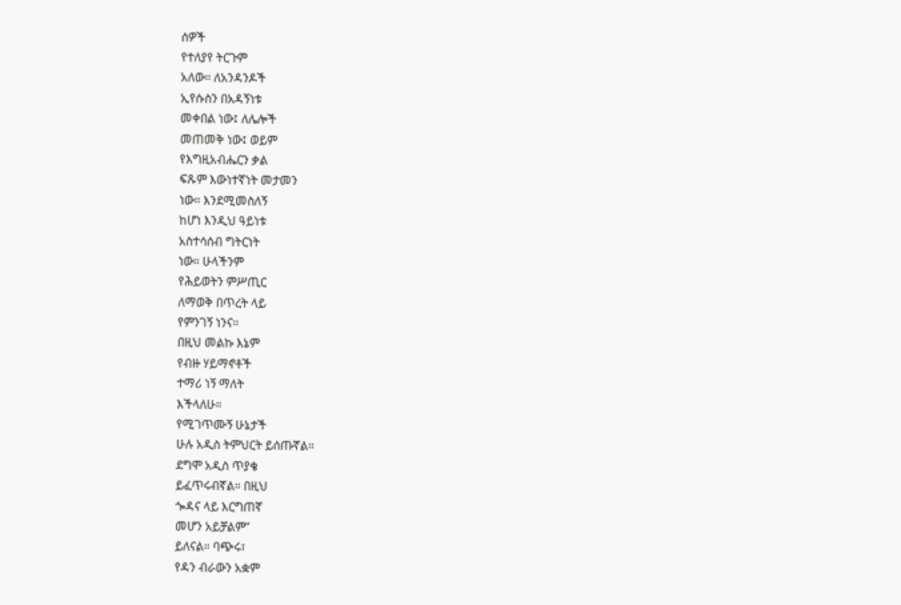ሰዎች
የተለያየ ትርጉም
አለው። ለአንዳንዶች
ኢየሱስን በአዳኝነቱ
መቀበል ነው፤ ለሌሎች
መጠመቅ ነው፤ ወይም
የእግዚአብሔርን ቃል
ፍጹም እውነተኛነት መታመን
ነው። እንደሚመስለኝ
ከሆነ እንዲህ ዓይነቱ
አስተሳሰብ ግትርነት
ነው። ሁላችንም
የሕይወትን ምሥጢር
ለማወቅ በጥረት ላይ
የምንገኝ ነንና።
በዚህ መልኩ እኔም
የብዙ ሃይማኖቶች
ተማሪ ነኝ ማለት
እችላለሁ።
የሚገጥሙኝ ሁኔታች
ሁሉ አዲስ ትምህርት ይሰጡኛል።
ደግሞ አዲስ ጥያቄ
ይፈጥሩብኛል። በዚህ
ጐዳና ላይ እርግጠኛ
መሆን አይቻልም”
ይለናል። ባጭሩ፣
የዳን ብራውን አቋም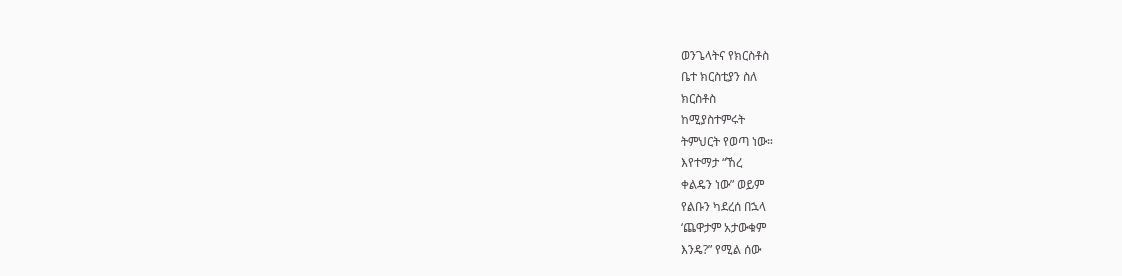ወንጌላትና የክርስቶስ
ቤተ ክርስቲያን ስለ
ክርስቶስ
ከሚያስተምሩት
ትምህርት የወጣ ነው።
እየተማታ “ኸረ
ቀልዴን ነው” ወይም
የልቡን ካደረሰ በኋላ
‘ጨዋታም አታውቁም
እንዴ?” የሚል ሰው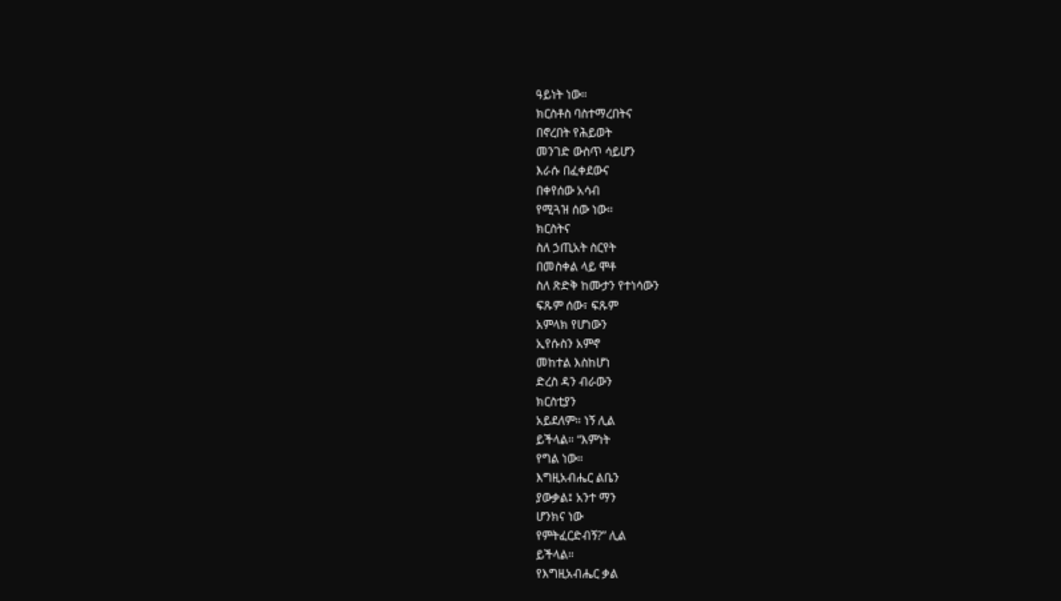ዓይነት ነው።
ክርስቶስ ባስተማረበትና
በኖረበት የሕይወት
መንገድ ውስጥ ሳይሆን
እራሱ በፈቀደውና
በቀየሰው አሳብ
የሚጓዝ ሰው ነው።
ክርስትና
ስለ ኃጢአት ስርየት
በመስቀል ላይ ሞቶ
ስለ ጽድቅ ከሙታን የተነሳውን
ፍጹም ሰው፣ ፍጹም
አምላክ የሆነውን
ኢየሱስን አምኖ
መከተል እስከሆነ
ድረስ ዳን ብራውን
ክርስቲያን
አይደለም። ነኝ ሊል
ይችላል። “እምነት
የግል ነው።
እግዚአብሔር ልቤን
ያውቃል፤ አንተ ማን
ሆንክና ነው
የምትፈርድብኝ?” ሊል
ይችላል።
የእግዚአብሔር ቃል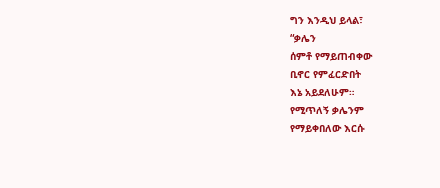ግን እንዲህ ይላል፣
“ቃሌን
ሰምቶ የማይጠብቀው
ቢኖር የምፈርድበት
እኔ አይደለሁም።
የሚጥለኝ ቃሌንም
የማይቀበለው እርሱ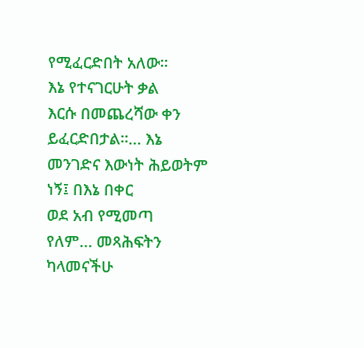የሚፈርድበት አለው።
እኔ የተናገርሁት ቃል
እርሱ በመጨረሻው ቀን
ይፈርድበታል።… እኔ
መንገድና እውነት ሕይወትም
ነኝ፤ በእኔ በቀር
ወደ አብ የሚመጣ
የለም… መጻሕፍትን
ካላመናችሁ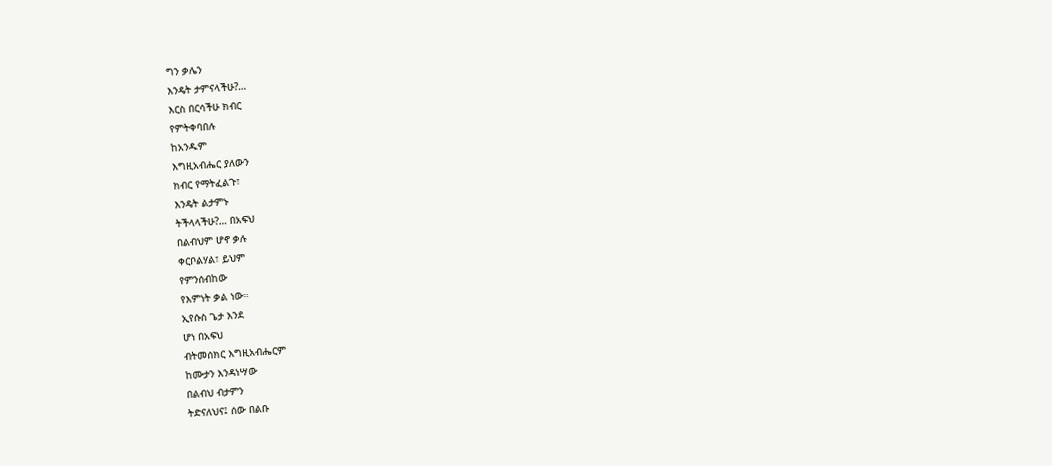ግን ቃሌን
እንዴት ታምናላችሁ?…
እርስ በርሳችሁ ክብር
የምትቀባበሉ
ከአንዱም
እግዚአብሔር ያለውን
ክብር የማትፈልጉ፣
እንዴት ልታምኑ
ትችላላችሁ?… በአፍህ
በልብህም ሆኖ ቃሉ
ቀርቦልሃል፣ ይህም
የምንሰብከው
የእምነት ቃል ነው።
ኢየሱስ ጌታ እንደ
ሆነ በአፍህ
ብትመሰክር እግዚአብሔርም
ከሙታን እንዳነሣው
በልብህ ብታምን
ትድናለህና፤ ሰው በልቡ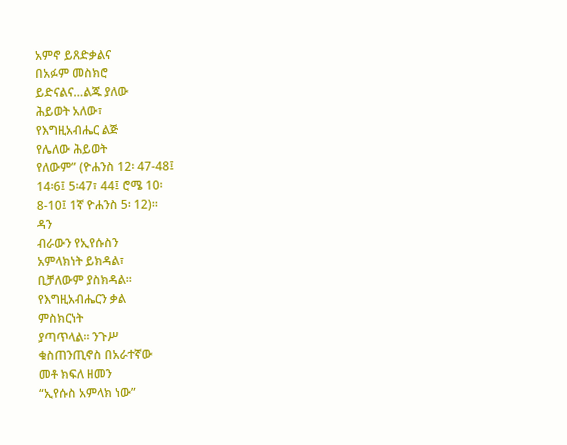አምኖ ይጸድቃልና
በአፉም መስክሮ
ይድናልና…ልጁ ያለው
ሕይወት አለው፣
የእግዚአብሔር ልጅ
የሌለው ሕይወት
የለውም” (ዮሐንስ 12፡ 47-48፤
14፡6፤ 5፡47፣ 44፤ ሮሜ 10፡
8-10፤ 1ኛ ዮሐንስ 5፡ 12)።
ዳን
ብራውን የኢየሱስን
አምላክነት ይክዳል፣
ቢቻለውም ያስክዳል።
የእግዚአብሔርን ቃል
ምስክርነት
ያጣጥላል። ንጉሥ
ቁስጠንጢኖስ በአራተኛው
መቶ ክፍለ ዘመን
“ኢየሱስ አምላክ ነው”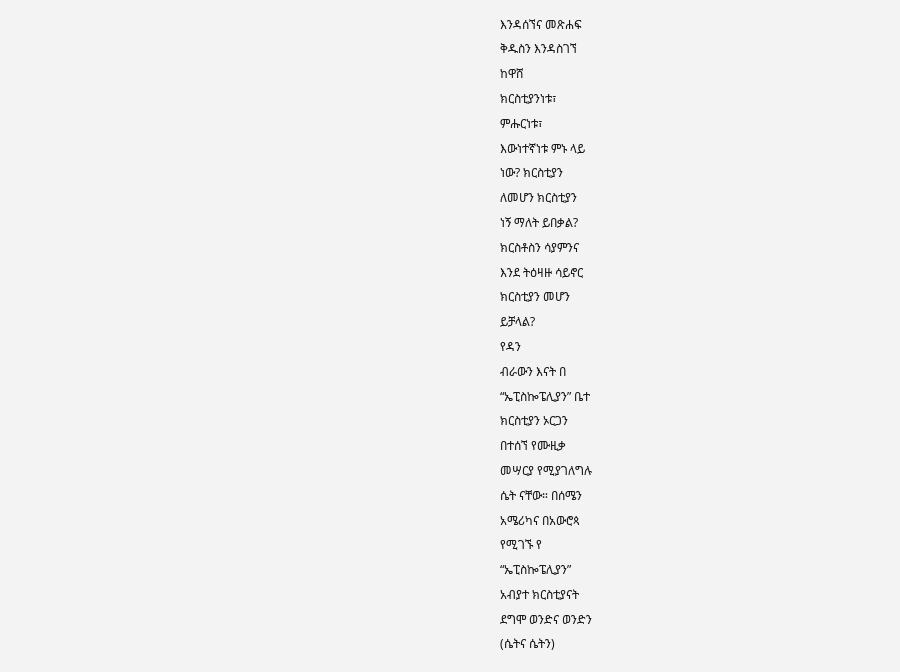እንዳሰኘና መጽሐፍ
ቅዱስን እንዳስገኘ
ከዋሸ
ክርስቲያንነቱ፣
ምሑርነቱ፣
እውነተኛነቱ ምኑ ላይ
ነው? ክርስቲያን
ለመሆን ክርስቲያን
ነኝ ማለት ይበቃል?
ክርስቶስን ሳያምንና
እንደ ትዕዛዙ ሳይኖር
ክርስቲያን መሆን
ይቻላል?
የዳን
ብራውን እናት በ
“ኤፒስኰፔሊያን” ቤተ
ክርስቲያን ኦርጋን
በተሰኘ የሙዚቃ
መሣርያ የሚያገለግሉ
ሴት ናቸው። በሰሜን
አሜሪካና በአውሮጳ
የሚገኙ የ
“ኤፒስኰፔሊያን”
አብያተ ክርስቲያናት
ደግሞ ወንድና ወንድን
(ሴትና ሴትን)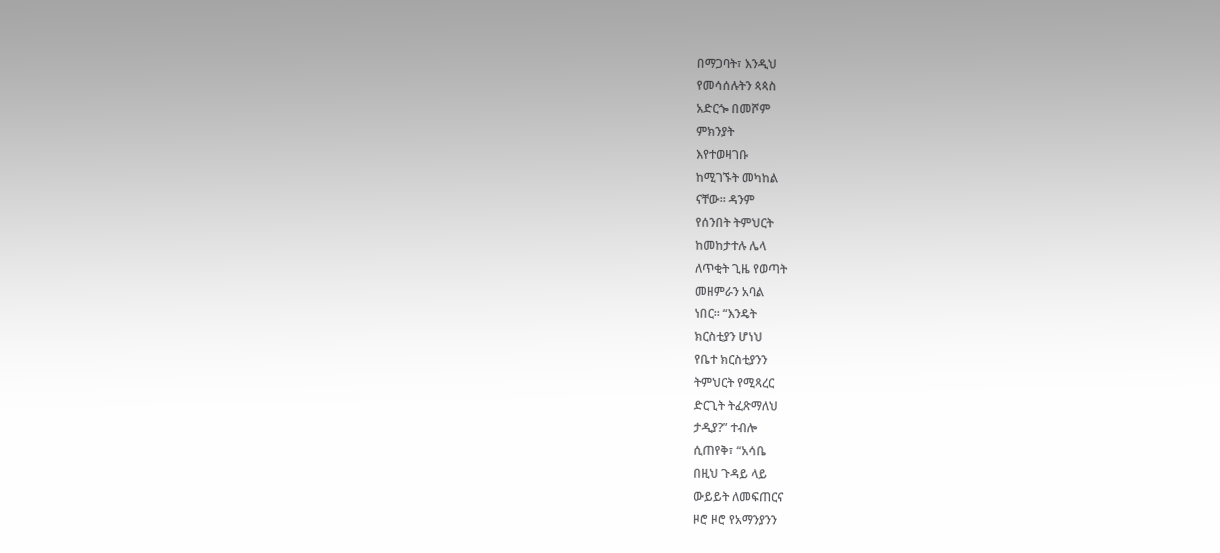በማጋባት፣ እንዲህ
የመሳሰሉትን ጳጳስ
አድርጐ በመሾም
ምክንያት
እየተወዛገቡ
ከሚገኙት መካከል
ናቸው። ዳንም
የሰንበት ትምህርት
ከመከታተሉ ሌላ
ለጥቂት ጊዜ የወጣት
መዘምራን አባል
ነበር። “እንዴት
ክርስቲያን ሆነህ
የቤተ ክርስቲያንን
ትምህርት የሚጻረር
ድርጊት ትፈጽማለህ
ታዲያ?” ተብሎ
ሲጠየቅ፣ “አሳቤ
በዚህ ጉዳይ ላይ
ውይይት ለመፍጠርና
ዞሮ ዞሮ የአማንያንን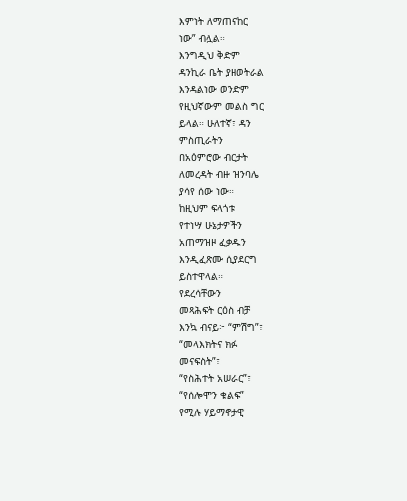እምነት ለማጠናከር
ነው” ብሏል።
እንግዲህ ቅድም
ዳንኪራ ቤት ያዘወትራል
እንዳልነው ወንድም
የዚህኛውም መልስ ግር
ይላል። ሁለተኛ፣ ዳን
ምስጢራትን
በአዕምሮው ብርታት
ለመረዳት ብዙ ዝንባሌ
ያሳየ ሰው ነው።
ከዚህም ፍላጎቱ
የተነሣ ሁኔታዎችን
አጠማዝዞ ፈቃዱን
እንዲፈጽሙ ሲያደርግ
ይስተዋላል።
የደረሳቸውን
መጻሕፍት ርዕስ ብቻ
እንኳ ብናይ፦ “ምሽግ”፣
“መላእክትና ክፉ
መናፍስት”፣
“የስሕተት አሠራር”፣
“የሰሎሞን ቁልፍ”
የሚሉ ሃይማኖታዊ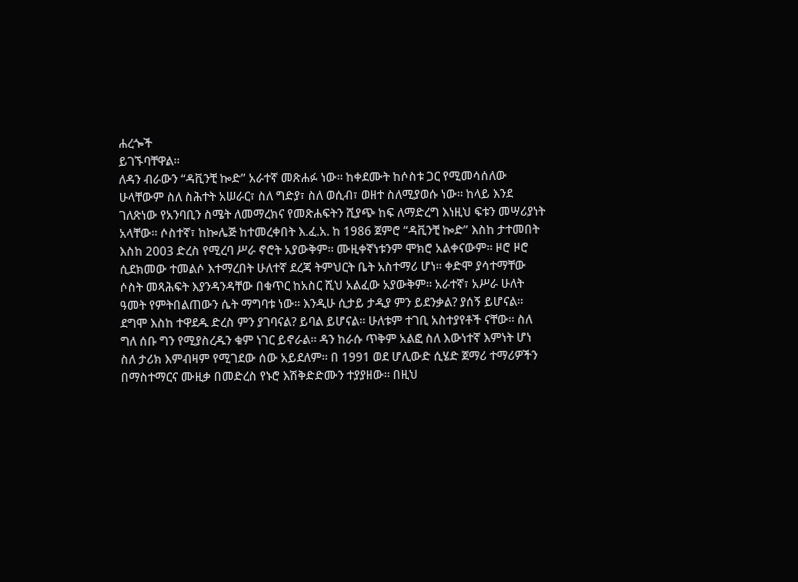ሐረጐች
ይገኙባቸዋል።
ለዳን ብራውን “ዳቪንቺ ኰድ” አራተኛ መጽሐፉ ነው። ከቀደሙት ከሶስቱ ጋር የሚመሳሰለው ሁላቸውም ስለ ስሕተት አሠራር፣ ስለ ግድያ፣ ስለ ወሲብ፣ ወዘተ ስለሚያወሱ ነው። ከላይ እንደ ገለጽነው የአንባቢን ስሜት ለመማረክና የመጽሐፍትን ሺያጭ ከፍ ለማድረግ እነዚህ ፍቱን መሣሪያነት አላቸው። ሶስተኛ፣ ከኰሌጅ ከተመረቀበት እ.ፈ.አ. ከ 1986 ጀምሮ “ዳቪንቺ ኰድ” እስከ ታተመበት እስከ 2003 ድረስ የሚረባ ሥራ ኖሮት አያውቅም። ሙዚቀኛነቱንም ሞክሮ አልቀናውም። ዞሮ ዞሮ ሲደክመው ተመልሶ እተማረበት ሁለተኛ ደረጃ ትምህርት ቤት አስተማሪ ሆነ። ቀድሞ ያሳተማቸው ሶስት መጻሕፍት እያንዳንዳቸው በቁጥር ከአስር ሺህ አልፈው አያውቅም። አራተኛ፣ አሥራ ሁለት ዓመት የምትበልጠውን ሴት ማግባቱ ነው። እንዲሁ ሲታይ ታዲያ ምን ይደንቃል? ያሰኝ ይሆናል። ደግሞ እስከ ተዋደዱ ድረስ ምን ያገባናል? ይባል ይሆናል። ሁለቱም ተገቢ አስተያየቶች ናቸው። ስለ ግለ ሰቡ ግን የሚያስረዱን ቁም ነገር ይኖራል። ዳን ከራሱ ጥቅም አልፎ ስለ እውነተኛ እምነት ሆነ ስለ ታሪክ እምብዛም የሚገደው ሰው አይደለም። በ 1991 ወደ ሆሊውድ ሲሄድ ጀማሪ ተማሪዎችን በማስተማርና ሙዚቃ በመድረስ የኑሮ እሽቅድድሙን ተያያዘው። በዚህ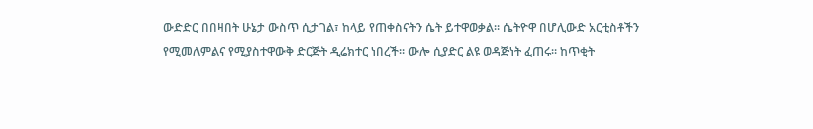ውድድር በበዛበት ሁኔታ ውስጥ ሲታገል፣ ከላይ የጠቀስናትን ሴት ይተዋወቃል። ሴትዮዋ በሆሊውድ አርቲስቶችን የሚመለምልና የሚያስተዋውቅ ድርጅት ዲሬክተር ነበረች። ውሎ ሲያድር ልዩ ወዳጅነት ፈጠሩ። ከጥቂት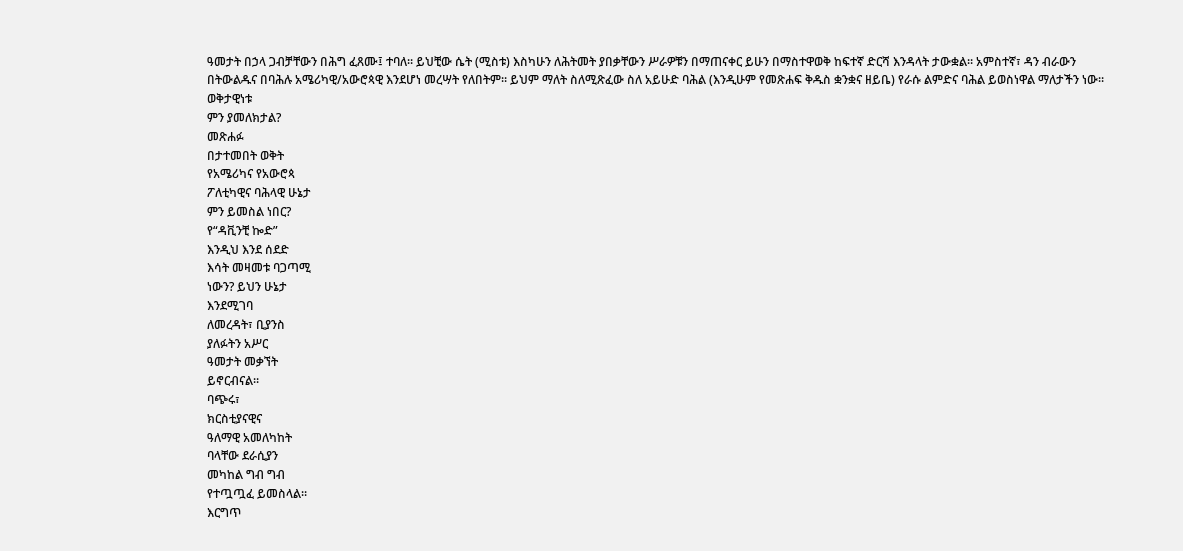ዓመታት በኃላ ጋብቻቸውን በሕግ ፈጸሙ፤ ተባለ። ይህቺው ሴት (ሚስቱ) እስካሁን ለሕትመት ያበቃቸውን ሥራዎቹን በማጠናቀር ይሁን በማስተዋወቅ ከፍተኛ ድርሻ እንዳላት ታውቋል። አምስተኛ፣ ዳን ብራውን በትውልዱና በባሕሉ አሜሪካዊ/አውሮጳዊ እንደሆነ መረሣት የለበትም። ይህም ማለት ስለሚጽፈው ስለ አይሁድ ባሕል (እንዲሁም የመጽሐፍ ቅዱስ ቋንቋና ዘይቤ) የራሱ ልምድና ባሕል ይወስነዋል ማለታችን ነው።
ወቅታዊነቱ
ምን ያመለክታል?
መጽሐፉ
በታተመበት ወቅት
የአሜሪካና የአውሮጳ
ፖለቲካዊና ባሕላዊ ሁኔታ
ምን ይመስል ነበር?
የ“ዳቪንቺ ኰድ”
እንዲህ እንደ ሰደድ
እሳት መዛመቱ ባጋጣሚ
ነውን? ይህን ሁኔታ
እንደሚገባ
ለመረዳት፣ ቢያንስ
ያለፉትን አሥር
ዓመታት መቃኘት
ይኖርብናል።
ባጭሩ፣
ክርስቲያናዊና
ዓለማዊ አመለካከት
ባላቸው ደራሲያን
መካከል ግብ ግብ
የተጧጧፈ ይመስላል።
እርግጥ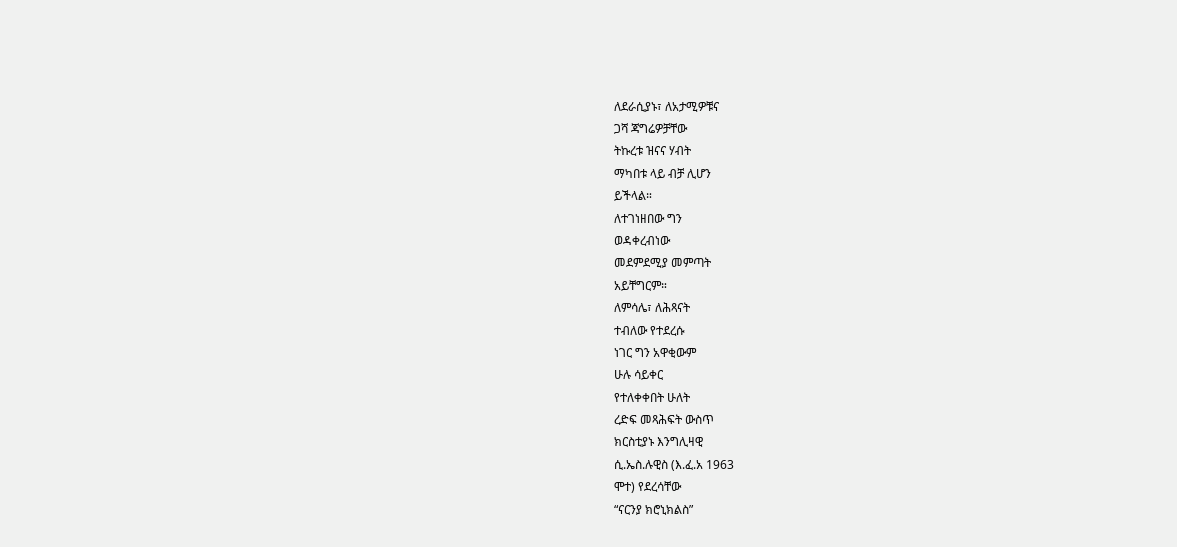ለደራሲያኑ፣ ለአታሚዎቹና
ጋሻ ጃግሬዎቻቸው
ትኩረቱ ዝናና ሃብት
ማካበቱ ላይ ብቻ ሊሆን
ይችላል።
ለተገነዘበው ግን
ወዳቀረብነው
መደምደሚያ መምጣት
አይቸግርም።
ለምሳሌ፣ ለሕጻናት
ተብለው የተደረሱ
ነገር ግን አዋቂውም
ሁሉ ሳይቀር
የተለቀቀበት ሁለት
ረድፍ መጻሕፍት ውስጥ
ክርስቲያኑ እንግሊዛዊ
ሲ.ኤስ.ሉዊስ (እ.ፈ.አ 1963
ሞተ) የደረሳቸው
“ናርንያ ክሮኒክልስ”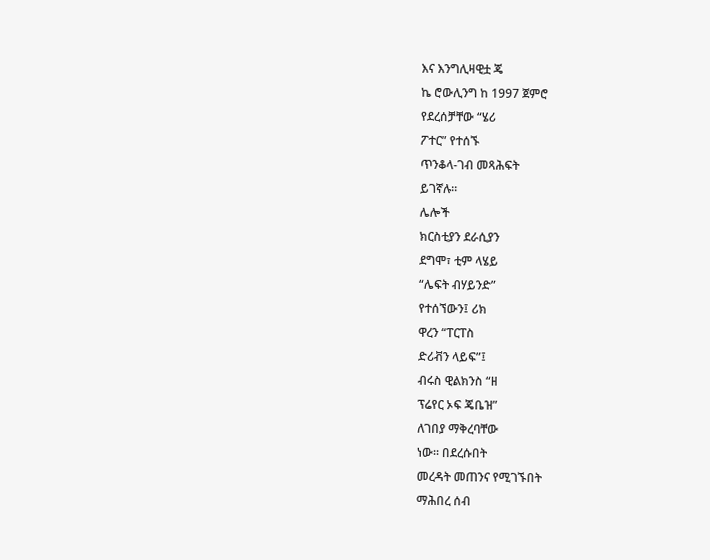እና እንግሊዛዊቷ ጄ
ኬ ሮውሊንግ ከ 1997 ጀምሮ
የደረሰቻቸው “ሄሪ
ፖተር” የተሰኙ
ጥንቆላ-ገብ መጻሕፍት
ይገኛሉ።
ሌሎች
ክርስቲያን ደራሲያን
ደግሞ፣ ቲም ላሄይ
“ሌፍት ብሃይንድ”
የተሰኘውን፤ ሪክ
ዋረን “ፐርፐስ
ድሪቭን ላይፍ”፤
ብሩስ ዊልክንስ “ዘ
ፕሬየር ኦፍ ጄቤዝ”
ለገበያ ማቅረባቸው
ነው። በደረሱበት
መረዳት መጠንና የሚገኙበት
ማሕበረ ሰብ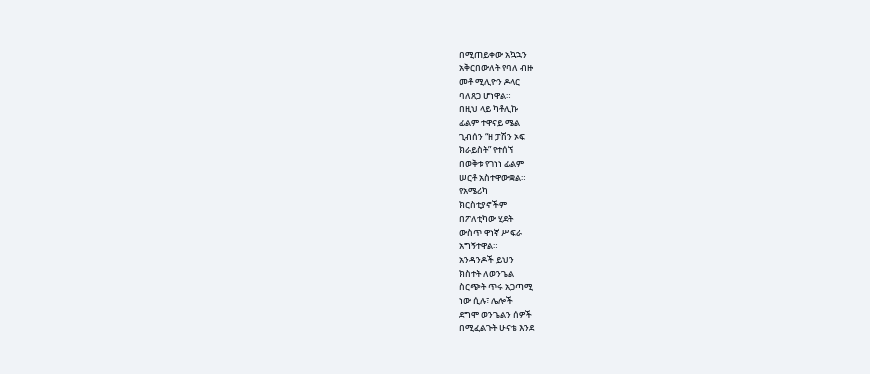በሚጠይቀው አኳኋን
አቅርበውለት የባለ ብዙ
መቶ ሚሊዮን ዶላር
ባለጸጋ ሆነዋል።
በዚህ ላይ ካቶሊኩ
ፊልም ተዋናይ ሜል
ጊብሰን “ዘ ፓሽን ኦፍ
ክራይስት” የተሰኘ
በወቅቱ የገነነ ፊልም
ሠርቶ አስተዋውቋል።
የአሜሪካ
ክርስቲያኖችም
በፖለቲካው ሂደት
ውስጥ ዋነኛ ሥፍራ
አግኝተዋል።
አንዳንዶች ይህን
ክስተት ለወንጌል
ስርጭት ጥሩ አጋጣሚ
ነው ሲሉ፣ ሌሎች
ደግሞ ወንጌልን ሰዎች
በሚፈልጉት ሁናቴ እንደ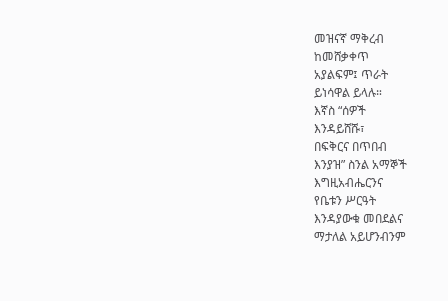መዝናኛ ማቅረብ
ከመሸቃቀጥ
አያልፍም፤ ጥራት
ይነሳዋል ይላሉ።
እኛስ “ሰዎች
እንዳይሸሹ፣
በፍቅርና በጥበብ
እንያዝ” ስንል አማኞች
እግዚአብሔርንና
የቤቱን ሥርዓት
እንዳያውቁ መበደልና
ማታለል አይሆንብንም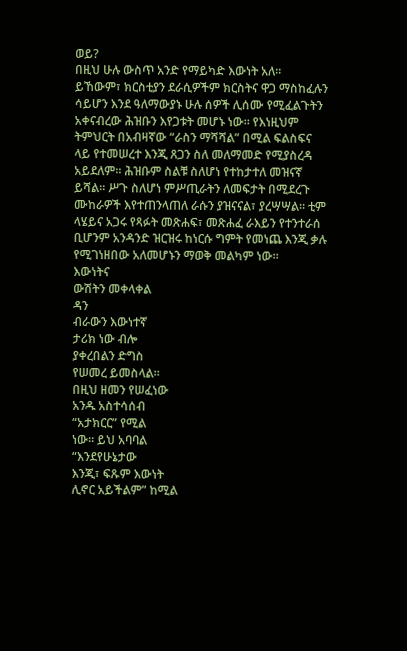ወይ?
በዚህ ሁሉ ውስጥ አንድ የማይካድ እውነት አለ። ይኸውም፣ ክርስቲያን ደራሲዎችም ክርስትና ዋጋ ማስከፈሉን ሳይሆን እንደ ዓለማውያኑ ሁሉ ሰዎች ሊሰሙ የሚፈልጉትን አቀናብረው ሕዝቡን እየጋቱት መሆኑ ነው። የእነዚህም ትምህርት በአብዛኛው “ራስን ማሻሻል” በሚል ፍልስፍና ላይ የተመሠረተ እንጂ ጸጋን ስለ መለማመድ የሚያስረዳ አይደለም። ሕዝቡም ስልቹ ስለሆነ የተከታተለ መዝናኛ ይሻል። ሥጉ ስለሆነ ምሥጢራትን ለመፍታት በሚደረጉ ሙከራዎች እየተጠንላጠለ ራሱን ያዝናናል፣ ያረሣሣል። ቲም ላሄይና አጋሩ የጻፉት መጽሐፍ፣ መጽሐፈ ራእይን የተንተራሰ ቢሆንም አንዳንድ ዝርዝሩ ከነርሱ ግምት የመነጨ እንጂ ቃሉ የሚገነዘበው አለመሆኑን ማወቅ መልካም ነው።
እውነትና
ውሽትን መቀላቀል
ዳን
ብራውን እውነተኛ
ታሪክ ነው ብሎ
ያቀረበልን ድግስ
የሠመረ ይመስላል።
በዚህ ዘመን የሠፈነው
አንዱ አስተሳሰብ
“አታክርር” የሚል
ነው። ይህ አባባል
“እንደየሁኔታው
እንጂ፣ ፍጹም እውነት
ሊኖር አይችልም” ከሚል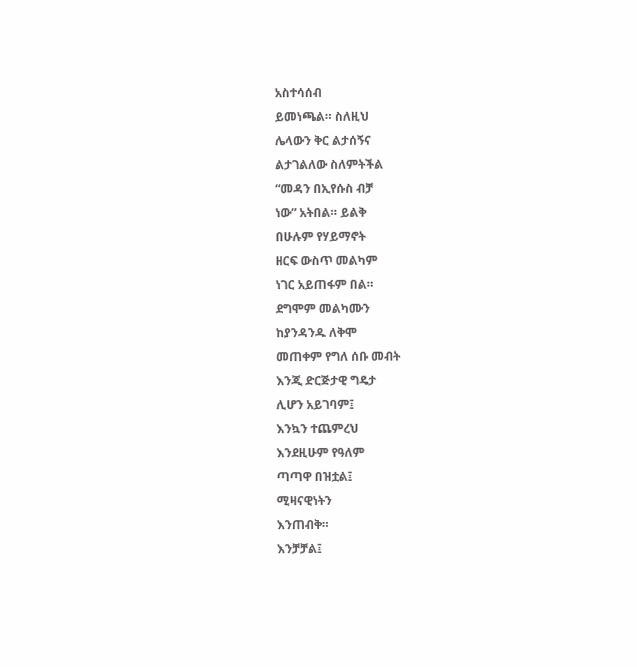አስተሳሰብ
ይመነጫል። ስለዚህ
ሌላውን ቅር ልታሰኝና
ልታገልለው ስለምትችል
“መዳን በኢየሱስ ብቻ
ነው” አትበል። ይልቅ
በሁሉም የሃይማኖት
ዘርፍ ውስጥ መልካም
ነገር አይጠፋም በል።
ደግሞም መልካሙን
ከያንዳንዱ ለቅሞ
መጠቀም የግለ ሰቡ መብት
እንጂ ድርጅታዊ ግዴታ
ሊሆን አይገባም፤
እንኳን ተጨምረህ
እንደዚሁም የዓለም
ጣጣዋ በዝቷል፤
ሚዛናዊነትን
እንጠብቅ።
እንቻቻል፤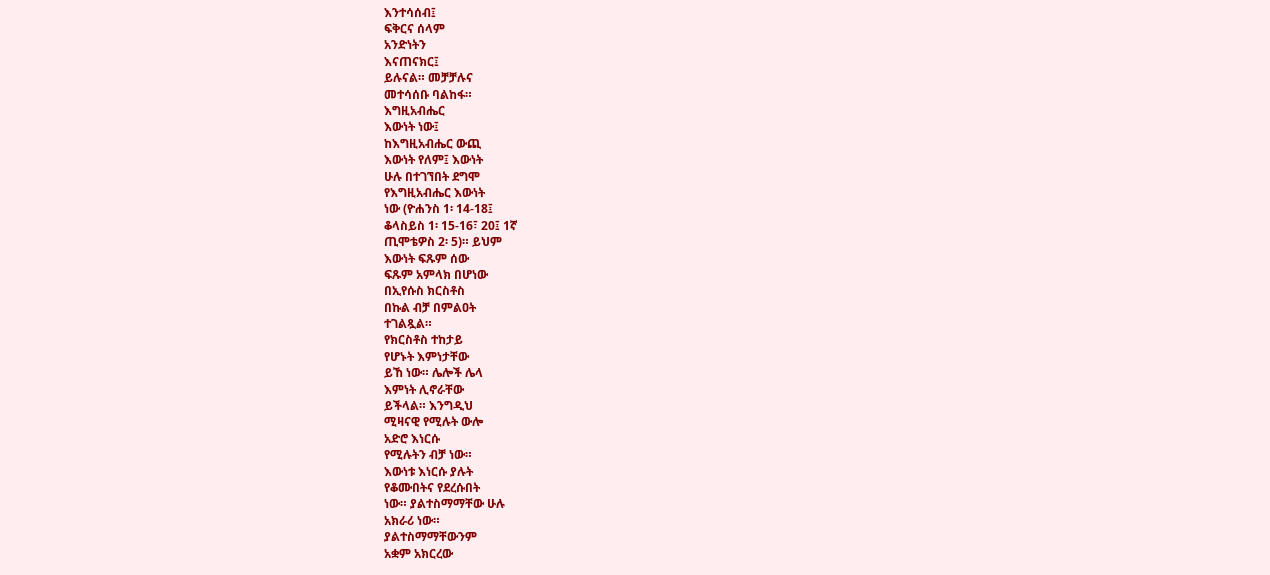እንተሳሰብ፤
ፍቅርና ሰላም
አንድነትን
እናጠናክር፤
ይሉናል። መቻቻሉና
መተሳሰቡ ባልከፋ።
እግዚአብሔር
እውነት ነው፤
ከእግዚአብሔር ውጪ
እውነት የለም፤ እውነት
ሁሉ በተገኘበት ደግሞ
የእግዚአብሔር እውነት
ነው (ዮሐንስ 1፡ 14-18፤
ቆላስይስ 1፡ 15-16፣ 20፤ 1ኛ
ጢሞቴዎስ 2፡ 5)። ይህም
እውነት ፍጹም ሰው
ፍጹም አምላክ በሆነው
በኢየሱስ ክርስቶስ
በኩል ብቻ በምልዐት
ተገልጿል።
የክርስቶስ ተከታይ
የሆኑት እምነታቸው
ይኸ ነው። ሌሎች ሌላ
እምነት ሊኖራቸው
ይችላል። እንግዲህ
ሚዛናዊ የሚሉት ውሎ
አድሮ እነርሱ
የሚሉትን ብቻ ነው።
እውነቱ እነርሱ ያሉት
የቆሙበትና የደረሱበት
ነው። ያልተስማማቸው ሁሉ
አክራሪ ነው።
ያልተስማማቸውንም
አቋም አክርረው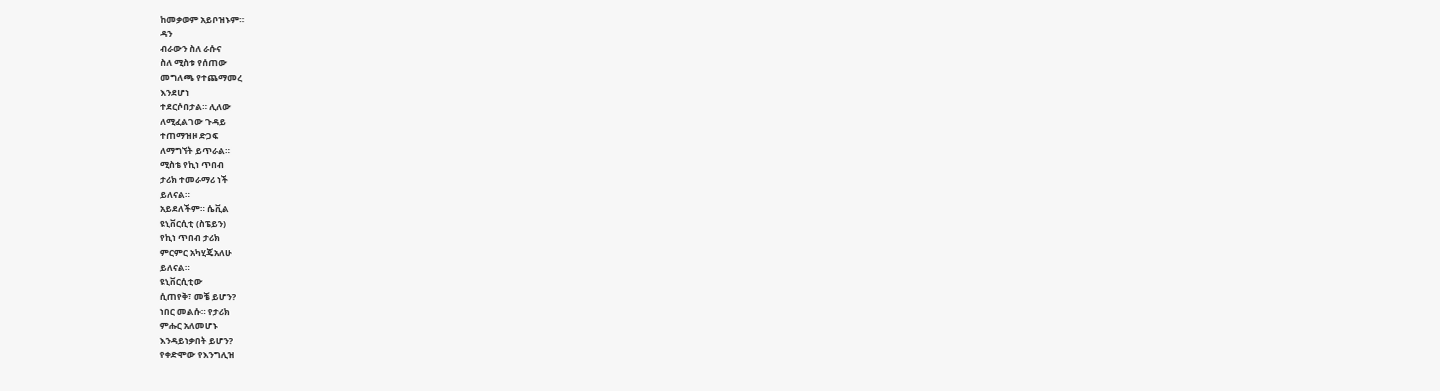ከመቃወም አይቦዝኑም።
ዳን
ብራውን ስለ ራሱና
ስለ ሚስቱ የሰጠው
መግለጫ የተጨማመረ
እንደሆነ
ተደርሶበታል። ሊለው
ለሚፈልገው ጉዳይ
ተጠማዝዞ ድጋፍ
ለማግኘት ይጥራል።
ሚስቴ የኪነ ጥበብ
ታሪክ ተመራማሪ ነች
ይለናል።
አይደለችም። ሴቪል
ዩኒቨርሲቲ (ስፔይን)
የኪነ ጥበብ ታሪክ
ምርምር አካሂጄአለሁ
ይለናል።
ዩኒቨርሲቲው
ሲጠየቅ፣ መቼ ይሆን?
ነበር መልሱ። የታሪክ
ምሑር አለመሆኑ
እንዳይነቃበት ይሆን?
የቀድሞው የእንግሊዝ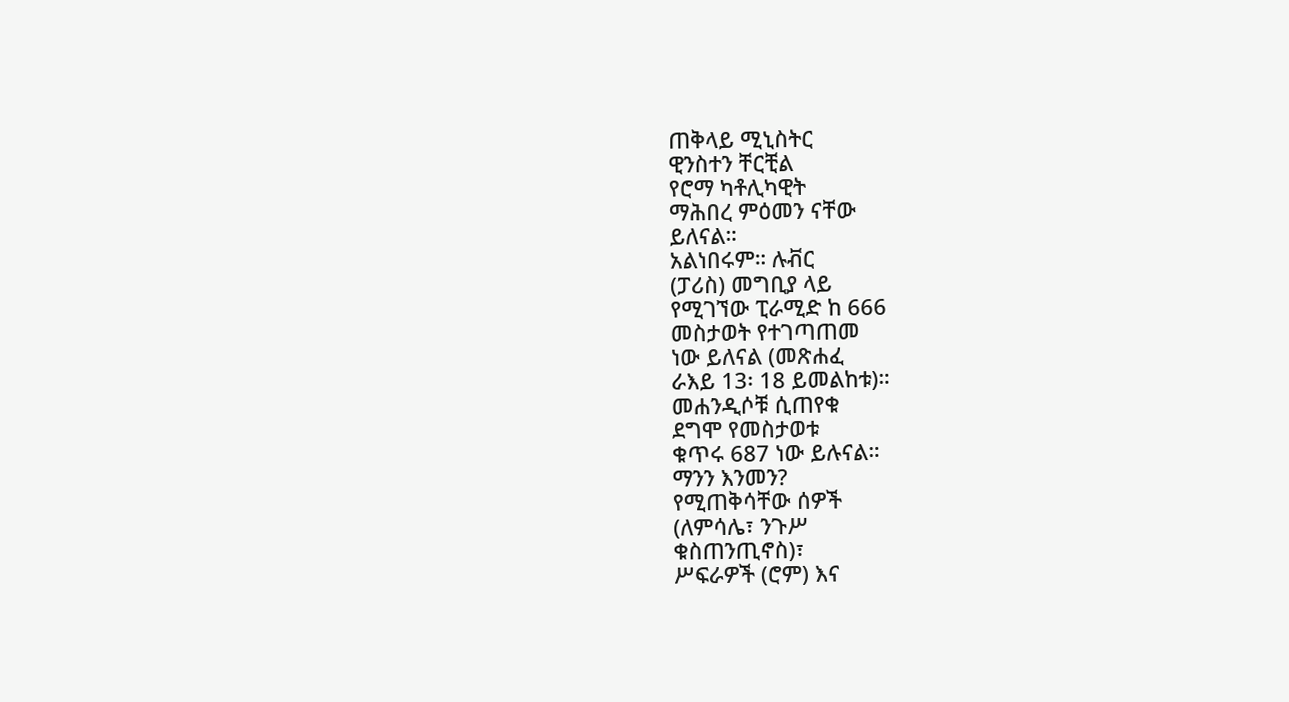ጠቅላይ ሚኒስትር
ዊንስተን ቸርቺል
የሮማ ካቶሊካዊት
ማሕበረ ምዕመን ናቸው
ይለናል።
አልነበሩም። ሉቭር
(ፓሪስ) መግቢያ ላይ
የሚገኘው ፒራሚድ ከ 666
መስታወት የተገጣጠመ
ነው ይለናል (መጽሐፈ
ራእይ 13፡ 18 ይመልከቱ)።
መሐንዲሶቹ ሲጠየቁ
ደግሞ የመስታወቱ
ቁጥሩ 687 ነው ይሉናል።
ማንን እንመን?
የሚጠቅሳቸው ሰዎች
(ለምሳሌ፣ ንጉሥ
ቁስጠንጢኖስ)፣
ሥፍራዎች (ሮም) እና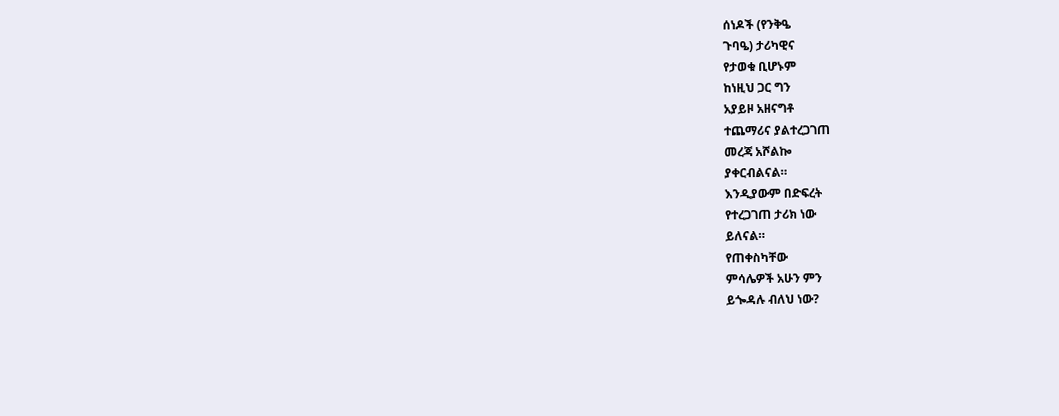ሰነዶች (የንቅዔ
ጉባዔ) ታሪካዊና
የታወቁ ቢሆኑም
ከነዚህ ጋር ግን
አያይዞ አዘናግቶ
ተጨማሪና ያልተረጋገጠ
መረጃ አሾልኰ
ያቀርብልናል።
እንዲያውም በድፍረት
የተረጋገጠ ታሪክ ነው
ይለናል።
የጠቀስካቸው
ምሳሌዎች አሁን ምን
ይጐዳሉ ብለህ ነው?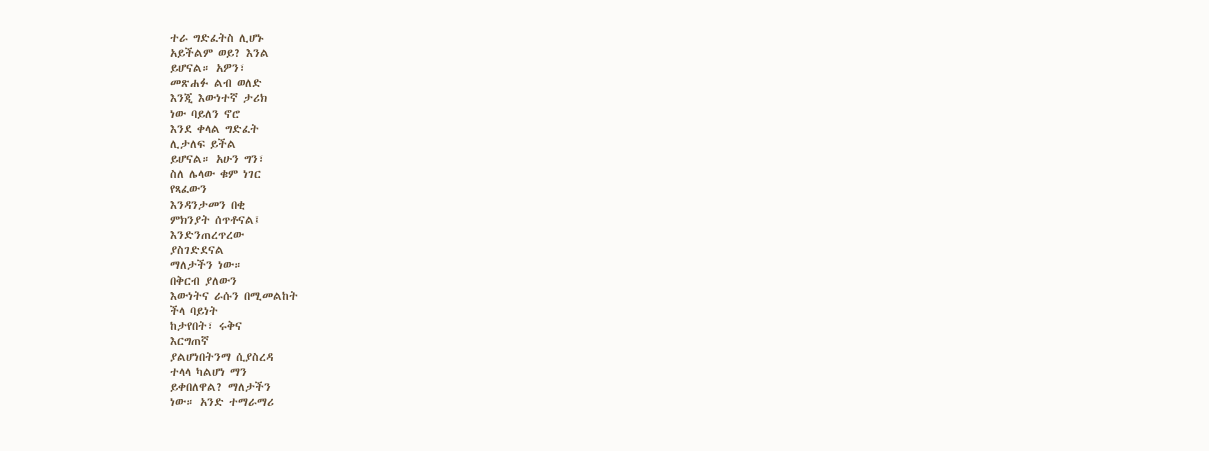ተራ ግድፈትስ ሊሆኑ
አይችልም ወይ? እንል
ይሆናል። አዎን፣
መጽሐፉ ልብ ወለድ
እንጂ እውነተኛ ታሪክ
ነው ባይለን ኖሮ
እንደ ቀላል ግድፈት
ሊታለፍ ይችል
ይሆናል። አሁን ግን፣
ስለ ሌላው ቁም ነገር
የጻፈውን
እንዳንታመን በቂ
ምክንያት ሰጥቶናል፤
እንድንጠረጥረው
ያስገድደናል
ማለታችን ነው።
በቅርብ ያለውን
እውነትና ራሱን በሚመልከት
ችላ ባይነት
ከታየበት፣ ሩቅና
እርግጠኛ
ያልሆነበትንማ ሲያስረዳ
ተላላ ካልሆነ ማን
ይቀበለዋል? ማለታችን
ነው። አንድ ተማራማሪ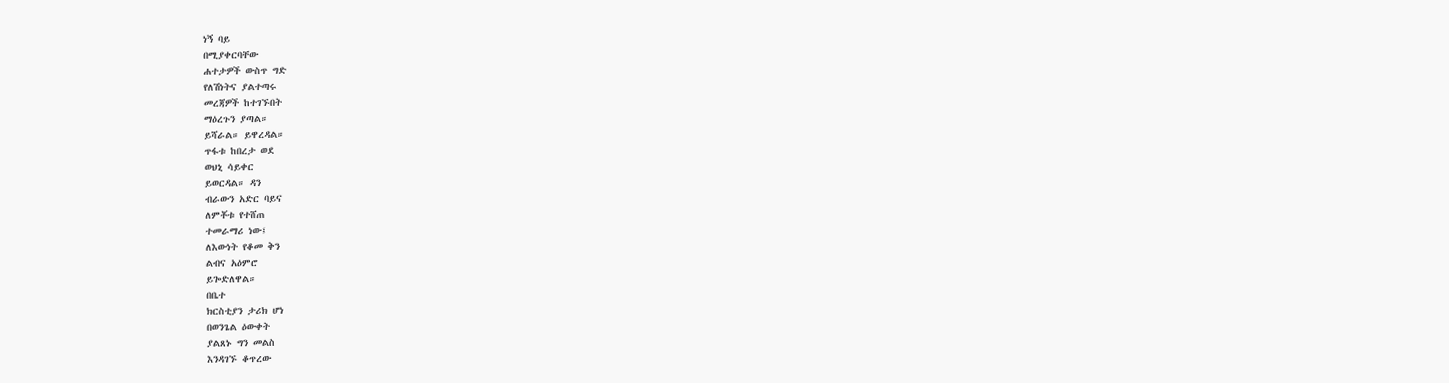ነኝ ባይ
በሚያቀርባቸው
ሐተታዎች ውስጥ ግድ
የለሽነትና ያልተጣሩ
መረጃዎች ከተገኙበት
ማዕረጉን ያጣል።
ይሻራል። ይዋረዳል።
ጥፋቱ ከበረታ ወደ
ወህኒ ሳይቀር
ይወርዳል። ዳን
ብራውን አድር ባይና
ለምቾቱ የተሸጠ
ተመራማሪ ነው፤
ለእውነት የቆመ ቅን
ልብና አዕምሮ
ይጐድለዋል።
በቤተ
ክርስቲያን ታሪክ ሆነ
በወንጌል ዕውቀት
ያልጸኑ ግን መልስ
እንዳገኙ ቆጥረው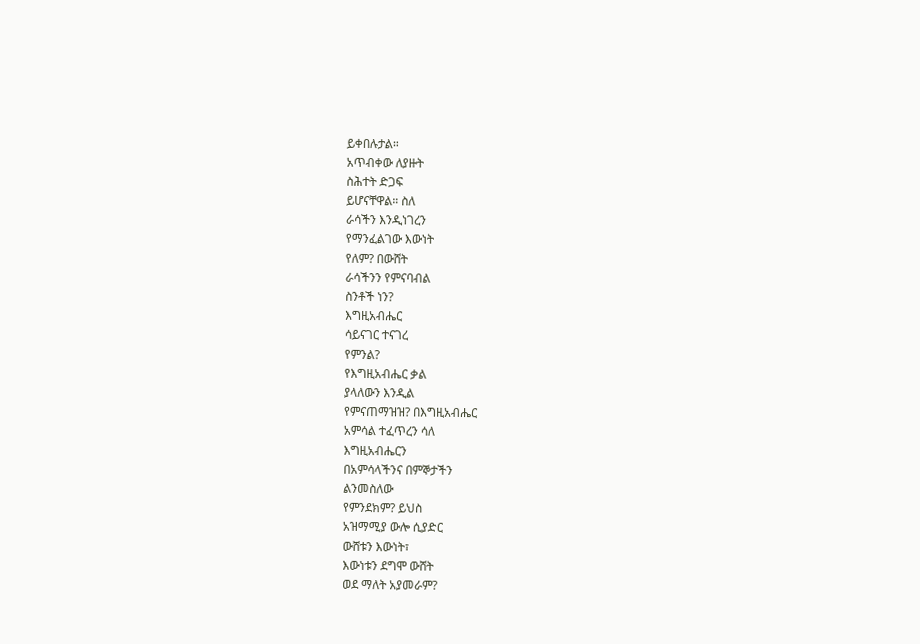ይቀበሉታል።
አጥብቀው ለያዙት
ስሕተት ድጋፍ
ይሆናቸዋል። ስለ
ራሳችን እንዲነገረን
የማንፈልገው እውነት
የለም? በውሸት
ራሳችንን የምናባብል
ስንቶች ነን?
እግዚአብሔር
ሳይናገር ተናገረ
የምንል?
የእግዚአብሔር ቃል
ያላለውን እንዲል
የምናጠማዝዝ? በእግዚአብሔር
አምሳል ተፈጥረን ሳለ
እግዚአብሔርን
በአምሳላችንና በምኞታችን
ልንመስለው
የምንደክም? ይህስ
አዝማሚያ ውሎ ሲያድር
ውሸቱን እውነት፣
እውነቱን ደግሞ ውሸት
ወደ ማለት አያመራም?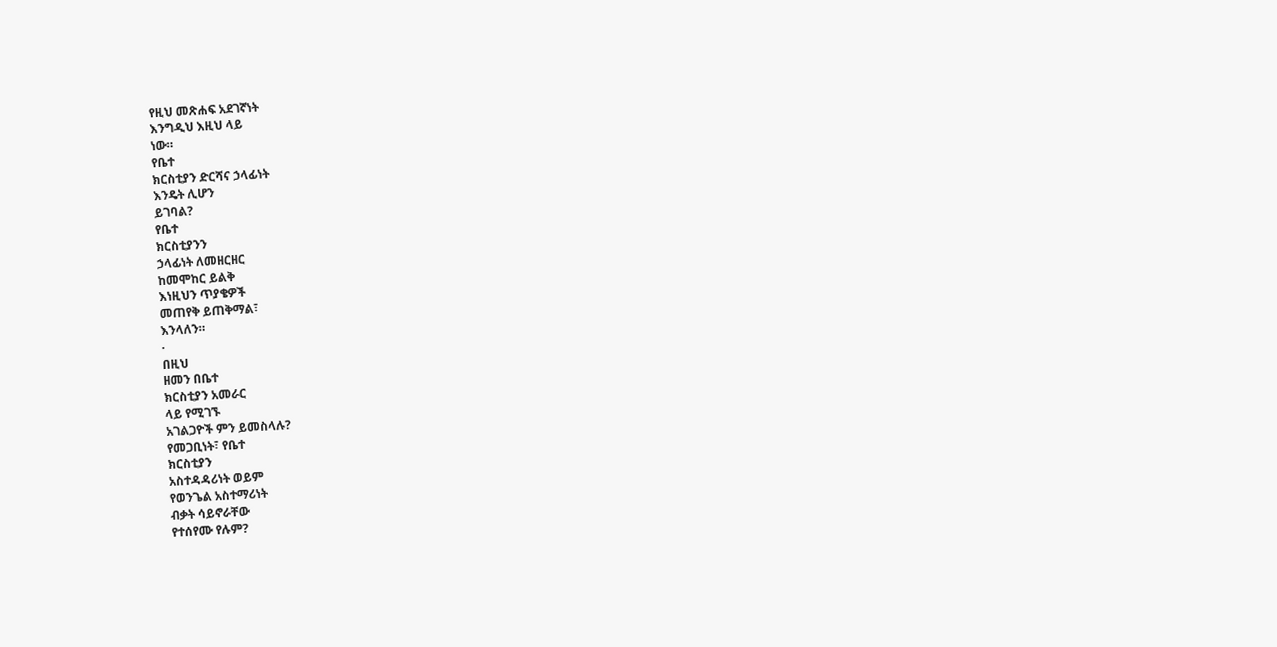የዚህ መጽሐፍ አደገኛነት
እንግዲህ እዚህ ላይ
ነው።
የቤተ
ክርስቲያን ድርሻና ኃላፊነት
እንዴት ሊሆን
ይገባል?
የቤተ
ክርስቲያንን
ኃላፊነት ለመዘርዘር
ከመሞከር ይልቅ
እነዚህን ጥያቄዎች
መጠየቅ ይጠቅማል፣
እንላለን።
·
በዚህ
ዘመን በቤተ
ክርስቲያን አመራር
ላይ የሚገኙ
አገልጋዮች ምን ይመስላሉ?
የመጋቢነት፣ የቤተ
ክርስቲያን
አስተዳዳሪነት ወይም
የወንጌል አስተማሪነት
ብቃት ሳይኖራቸው
የተሰየሙ የሉም?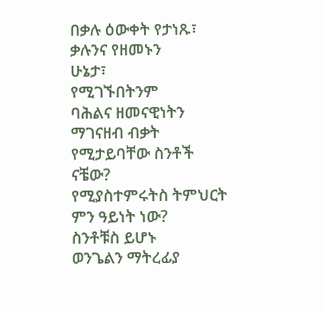በቃሉ ዕውቀት የታነጹ፣
ቃሉንና የዘመኑን
ሁኔታ፣
የሚገኙበትንም
ባሕልና ዘመናዊነትን
ማገናዘብ ብቃት
የሚታይባቸው ስንቶች
ናቼው?
የሚያስተምሩትስ ትምህርት
ምን ዓይነት ነው?
ስንቶቹስ ይሆኑ
ወንጌልን ማትረፊያ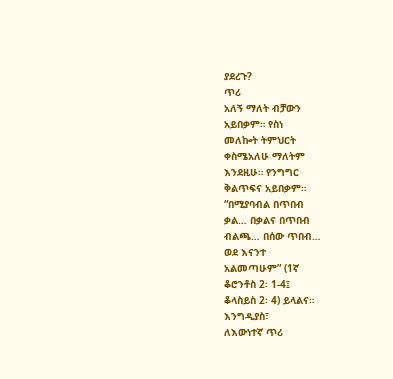ያደረጉ?
ጥሪ
አለኝ ማለት ብቻውን
አይበቃም። የስነ
መለኰት ትምህርት
ቀስሜአለሁ ማለትም
እንደዚሁ። የንግግር
ቅልጥፍና አይበቃም።
“በሚያባብል በጥበብ
ቃል… በቃልና በጥበብ
ብልጫ… በሰው ጥበብ…
ወደ እናንተ
አልመጣሁም” (1ኛ
ቆሮንቶስ 2፡ 1-4፤
ቆላስይስ 2፡ 4) ይላልና።
እንግዲያስ፣
ለእውነተኛ ጥሪ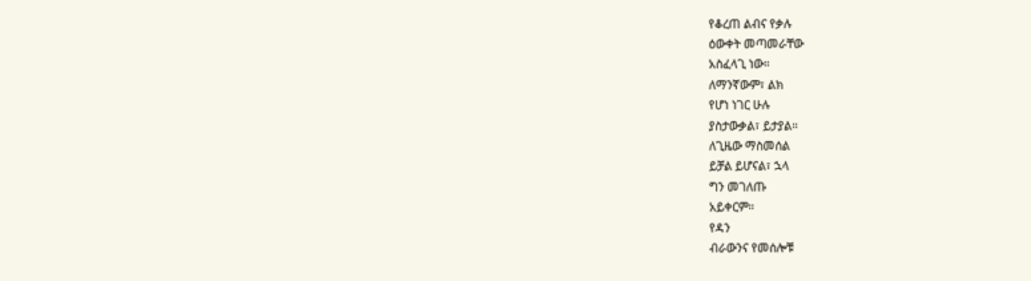የቆረጠ ልብና የቃሉ
ዕውቀት መጣመራቸው
አስፈላጊ ነው።
ለማንኛውም፣ ልክ
የሆነ ነገር ሁሉ
ያስታውቃል፣ ይታያል።
ለጊዜው ማስመሰል
ይቻል ይሆናል፣ ኋላ
ግን መገለጡ
አይቀርም።
የዳን
ብራውንና የመሰሎቹ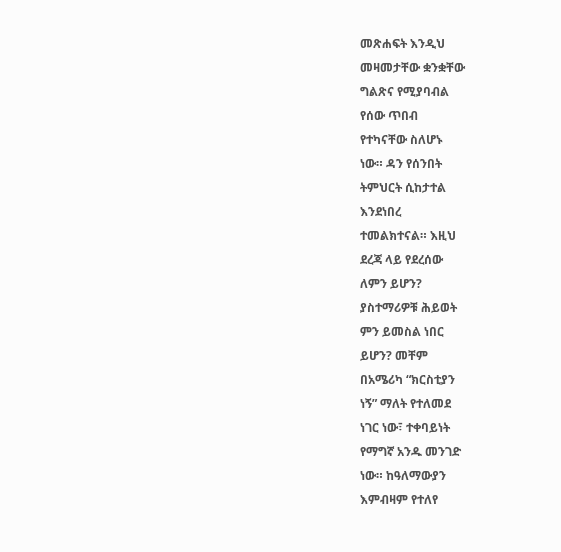መጽሐፍት እንዲህ
መዛመታቸው ቋንቋቸው
ግልጽና የሚያባብል
የሰው ጥበብ
የተካናቸው ስለሆኑ
ነው። ዳን የሰንበት
ትምህርት ሲከታተል
እንደነበረ
ተመልክተናል። እዚህ
ደረጃ ላይ የደረሰው
ለምን ይሆን?
ያስተማሪዎቹ ሕይወት
ምን ይመስል ነበር
ይሆን? መቸም
በአሜሪካ “ክርስቲያን
ነኝ” ማለት የተለመደ
ነገር ነው፣ ተቀባይነት
የማግኛ አንዱ መንገድ
ነው። ከዓለማውያን
እምብዛም የተለየ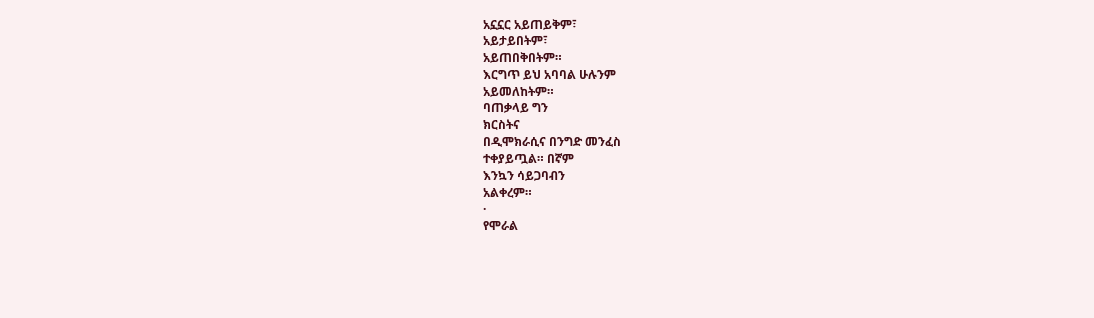አኗኗር አይጠይቅም፣
አይታይበትም፣
አይጠበቅበትም።
እርግጥ ይህ አባባል ሁሉንም
አይመለከትም።
ባጠቃላይ ግን
ክርስትና
በዲሞክራሲና በንግድ መንፈስ
ተቀያይጧል። በኛም
እንኳን ሳይጋባብን
አልቀረም።
·
የሞራል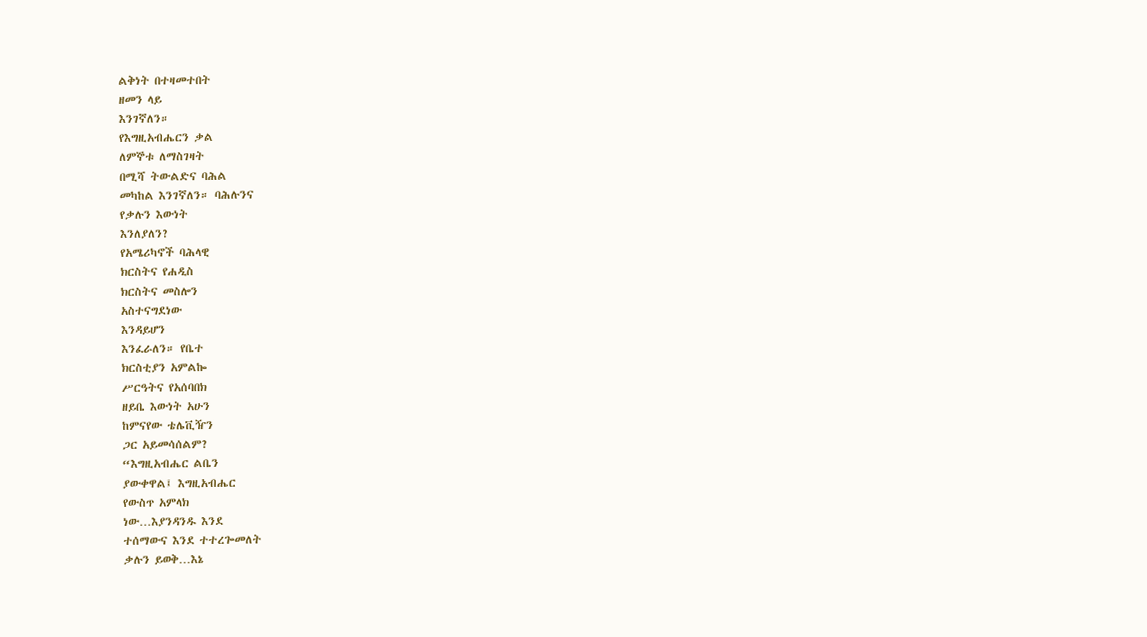ልቅነት በተዛመተበት
ዘመን ላይ
እንገኛለን።
የእግዚአብሔርን ቃል
ለምኞቱ ለማስገዛት
በሚሻ ትውልድና ባሕል
መካከል እንገኛለን። ባሕሉንና
የቃሉን እውነት
እንለያለን?
የአሜሪካኖች ባሕላዊ
ክርስትና የሐዲስ
ክርስትና መስሎን
አስተናግደነው
እንዳይሆን
እንፈራለን። የቤተ
ክርስቲያን አምልኰ
ሥርዓትና የአሰባበክ
ዘይቤ እውነት አሁን
ከምናየው ቴሌቪዥን
ጋር አይመሳሰልም?
“እግዚአብሔር ልቤን
ያውቀዋል፤ እግዚአብሔር
የውስጥ አምላክ
ነው…እያንዳንዱ እንደ
ተሰማውና እንደ ተተረጐመለት
ቃሉን ይወቅ…እኔ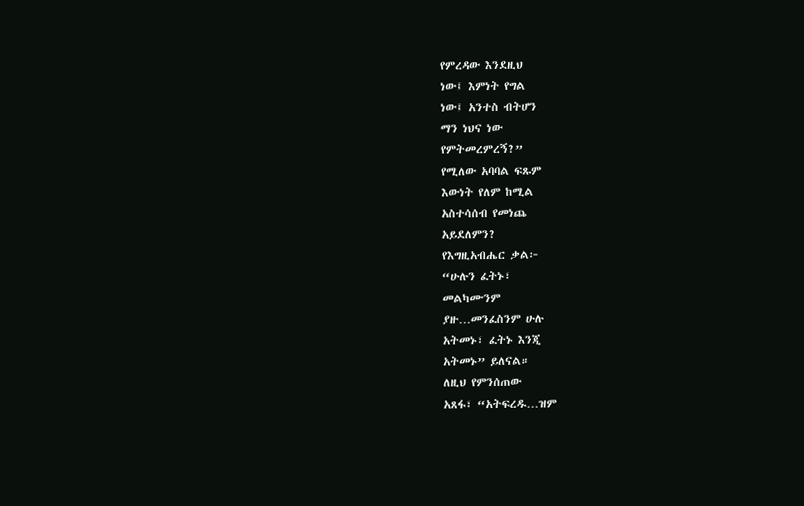የምረዳው እንደዚህ
ነው፤ እምነት የግል
ነው፤ አንተስ ብትሆን
ማን ነህና ነው
የምትመረምረኝ?”
የሚለው አባባል ፍጹም
እውነት የለም ከሚል
አስተሳሰብ የመነጨ
አይደለምን?
የእግዚአብሔር ቃል፦
“ሁሉን ፈትኑ፣
መልካሙንም
ያዙ…መንፈስንም ሁሉ
አትመኑ፣ ፈትኑ እንጂ
አትመኑ” ይለናል።
ለዚህ የምንሰጠው
አጸፋ፣ “አትፍረዱ…ዝም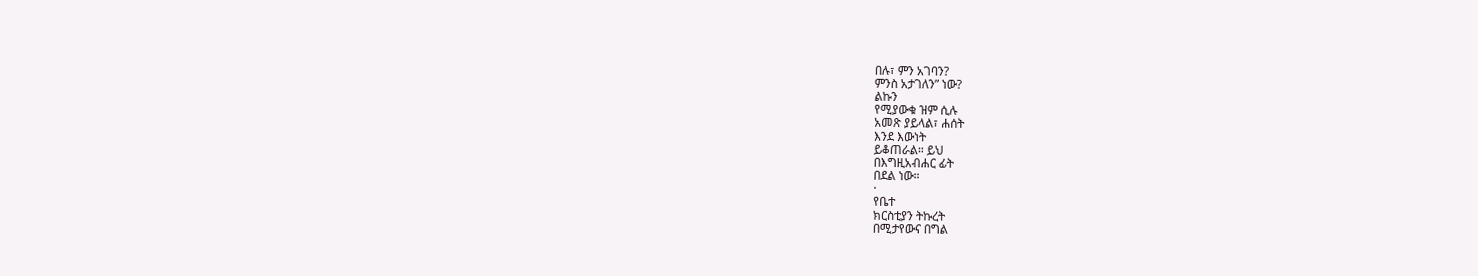በሉ፣ ምን አገባን?
ምንስ አታገለን” ነው?
ልኩን
የሚያውቁ ዝም ሲሉ
አመጽ ያይላል፣ ሐሰት
እንደ እውነት
ይቆጠራል። ይህ
በእግዚአብሐር ፊት
በደል ነው።
·
የቤተ
ክርስቲያን ትኩረት
በሚታየውና በግል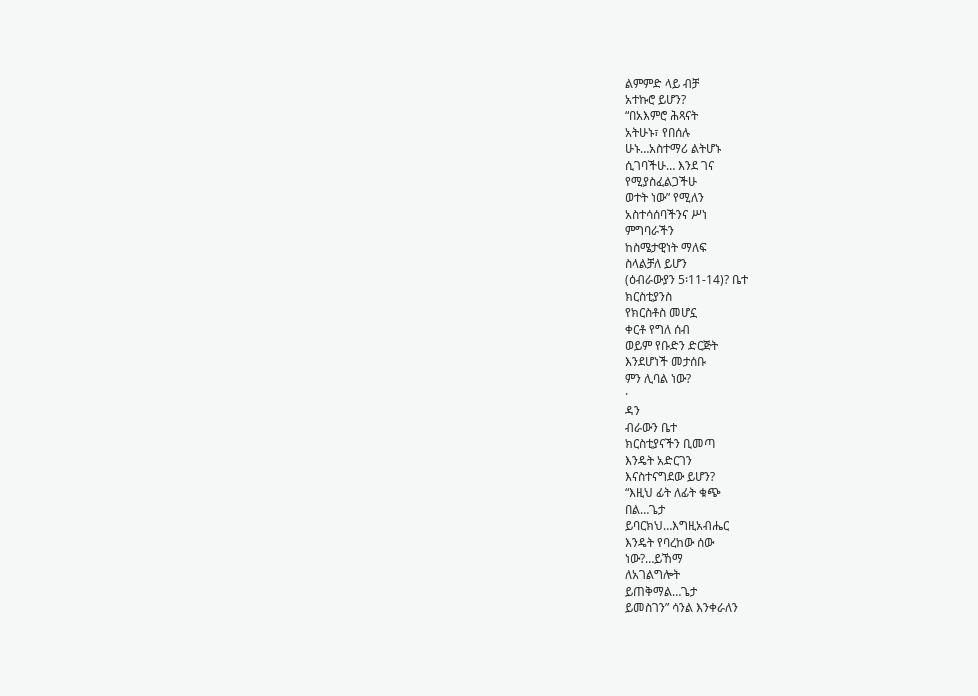ልምምድ ላይ ብቻ
አተኩሮ ይሆን?
“በአእምሮ ሕጻናት
አትሁኑ፣ የበሰሉ
ሁኑ…አስተማሪ ልትሆኑ
ሲገባችሁ… እንደ ገና
የሚያስፈልጋችሁ
ወተት ነው” የሚለን
አስተሳሰባችንና ሥነ
ምግባራችን
ከስሜታዊነት ማለፍ
ስላልቻለ ይሆን
(ዕብራውያን 5፡11-14)? ቤተ
ክርስቲያንስ
የክርስቶስ መሆኗ
ቀርቶ የግለ ሰብ
ወይም የቡድን ድርጅት
እንደሆነች መታሰቡ
ምን ሊባል ነው?
·
ዳን
ብራውን ቤተ
ክርስቲያናችን ቢመጣ
እንዴት አድርገን
እናስተናግደው ይሆን?
“እዚህ ፊት ለፊት ቁጭ
በል…ጌታ
ይባርክህ…እግዚአብሔር
እንዴት የባረከው ሰው
ነው?…ይኸማ
ለአገልግሎት
ይጠቅማል…ጌታ
ይመስገን” ሳንል እንቀራለን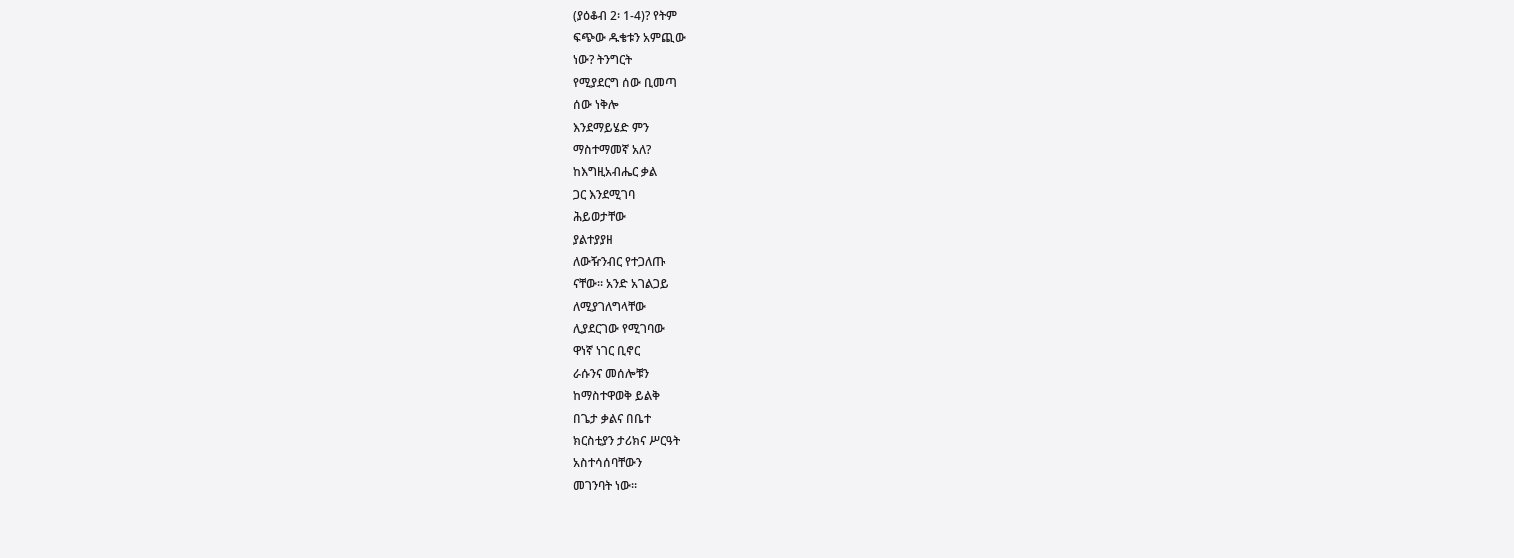(ያዕቆብ 2፡ 1-4)? የትም
ፍጭው ዱቄቱን አምጪው
ነው? ትንግርት
የሚያደርግ ሰው ቢመጣ
ሰው ነቅሎ
እንደማይሄድ ምን
ማስተማመኛ አለ?
ከእግዚአብሔር ቃል
ጋር እንደሚገባ
ሕይወታቸው
ያልተያያዘ
ለውዥንብር የተጋለጡ
ናቸው። አንድ አገልጋይ
ለሚያገለግላቸው
ሊያደርገው የሚገባው
ዋነኛ ነገር ቢኖር
ራሱንና መሰሎቹን
ከማስተዋወቅ ይልቅ
በጌታ ቃልና በቤተ
ክርስቲያን ታሪክና ሥርዓት
አስተሳሰባቸውን
መገንባት ነው።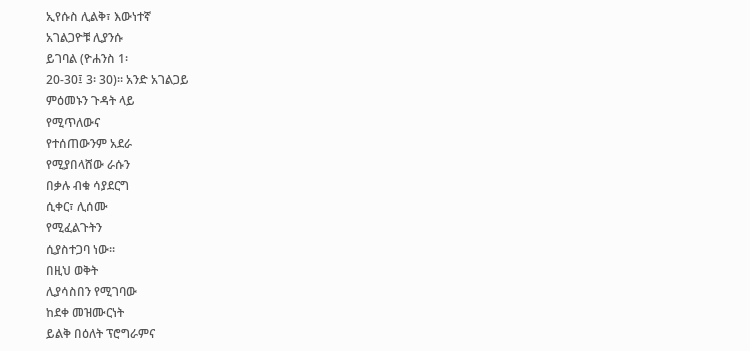ኢየሱስ ሊልቅ፣ እውነተኛ
አገልጋዮቹ ሊያንሱ
ይገባል (ዮሐንስ 1፡
20-30፤ 3፡ 30)። አንድ አገልጋይ
ምዕመኑን ጉዳት ላይ
የሚጥለውና
የተሰጠውንም አደራ
የሚያበላሸው ራሱን
በቃሉ ብቁ ሳያደርግ
ሲቀር፣ ሊሰሙ
የሚፈልጉትን
ሲያስተጋባ ነው።
በዚህ ወቅት
ሊያሳስበን የሚገባው
ከደቀ መዝሙርነት
ይልቅ በዕለት ፕሮግራምና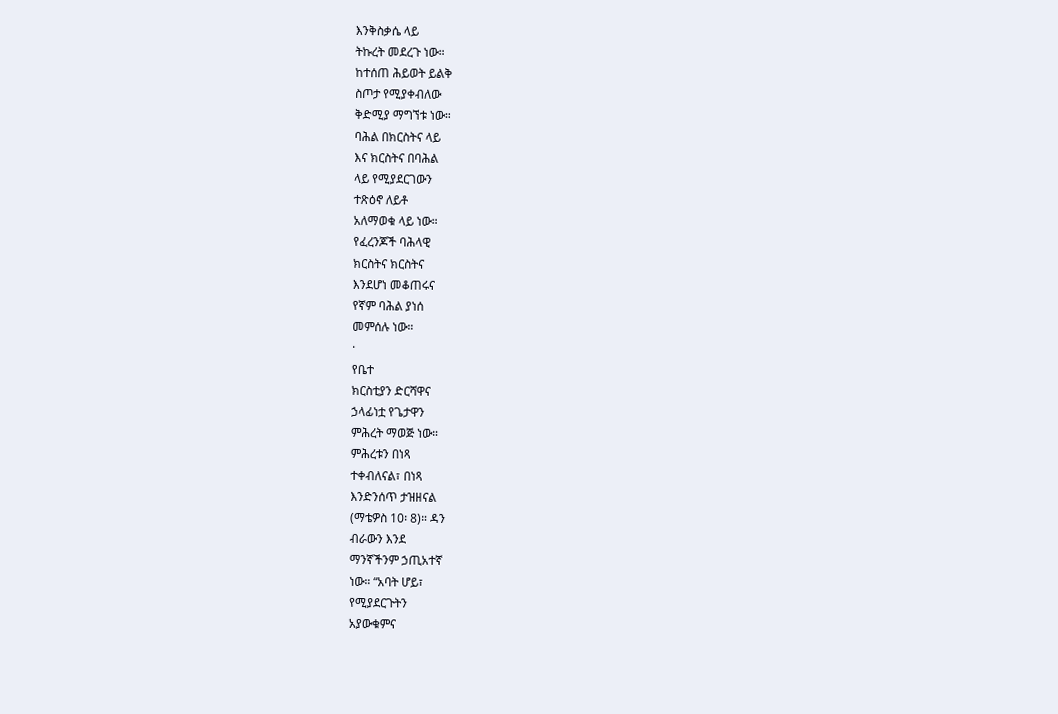እንቅስቃሴ ላይ
ትኩረት መደረጉ ነው።
ከተሰጠ ሕይወት ይልቅ
ስጦታ የሚያቀብለው
ቅድሚያ ማግኘቱ ነው።
ባሕል በክርስትና ላይ
እና ክርስትና በባሕል
ላይ የሚያደርገውን
ተጽዕኖ ለይቶ
አለማወቁ ላይ ነው።
የፈረንጆች ባሕላዊ
ክርስትና ክርስትና
እንደሆነ መቆጠሩና
የኛም ባሕል ያነሰ
መምሰሉ ነው።
·
የቤተ
ክርስቲያን ድርሻዋና
ኃላፊነቷ የጌታዋን
ምሕረት ማወጅ ነው።
ምሕረቱን በነጻ
ተቀብለናል፣ በነጻ
እንድንሰጥ ታዝዘናል
(ማቴዎስ 10፡ 8)። ዳን
ብራውን እንደ
ማንኛችንም ኃጢአተኛ
ነው። “አባት ሆይ፣
የሚያደርጉትን
አያውቁምና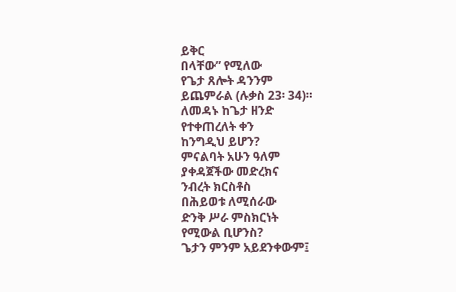ይቅር
በላቸው” የሚለው
የጌታ ጸሎት ዳንንም
ይጨምራል (ሉቃስ 23፡ 34)።
ለመዳኑ ከጌታ ዘንድ
የተቀጠረለት ቀን
ከንግዲህ ይሆን?
ምናልባት አሁን ዓለም
ያቀዳጀችው መድረክና
ንብረት ክርስቶስ
በሕይወቱ ለሚሰራው
ድንቅ ሥራ ምስክርነት
የሚውል ቢሆንስ?
ጌታን ምንም አይደንቀውም፤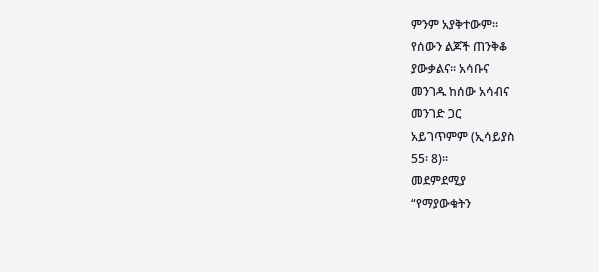ምንም አያቅተውም።
የሰውን ልጆች ጠንቅቆ
ያውቃልና። አሳቡና
መንገዱ ከሰው አሳብና
መንገድ ጋር
አይገጥምም (ኢሳይያስ
55፡ 8)።
መደምደሚያ
“የማያውቁትን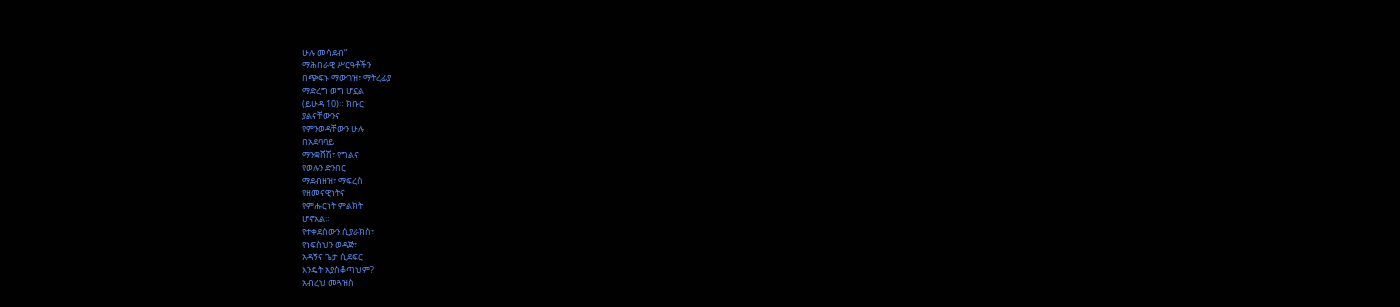ሁሉ መሳደብ”
ማሕበራዊ ሥርዓቶችን
በጭፍኑ ማውገዝ፣ ማትረፊያ
ማድረግ ወግ ሆኗል
(ይሁዳ 10)። ክቡር
ያልናቸውንና
የምንወዳቸውን ሁሉ
በአደባባይ
ማንቋሸሽ፣ የግልና
የወሉን ድንበር
ማደብዘዝ፣ ማፍረስ
የዘመናዊነትና
የምሑርነት ምልክት
ሆኖአል።
የተቀደሰውን ሲያራክስ፣
የነፍስህን ወዳጅ፣
አዳኝና ጌታ ሲደፍር
እንዴት አያስቆጣህም?
አብረህ መጓዝስ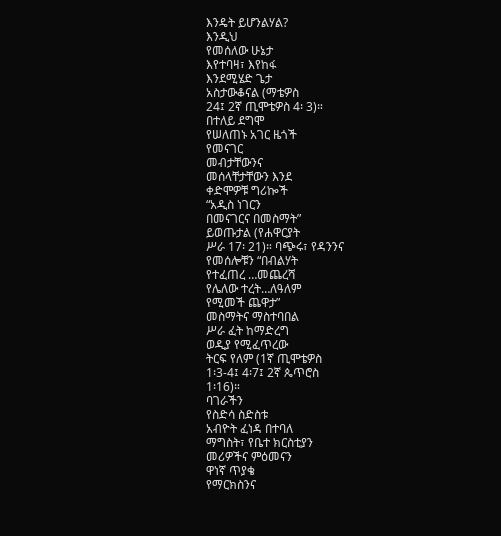እንዴት ይሆንልሃል?
እንዲህ
የመሰለው ሁኔታ
እየተባዛ፣ እየከፋ
እንደሚሄድ ጌታ
አስታውቆናል (ማቴዎስ
24፤ 2ኛ ጢሞቴዎስ 4፡ 3)።
በተለይ ደግሞ
የሠለጠኑ አገር ዜጎች
የመናገር
መብታቸውንና
መሰላቸታቸውን እንደ
ቀድሞዎቹ ግሪኰች
“አዲስ ነገርን
በመናገርና በመስማት”
ይወጡታል (የሐዋርያት
ሥራ 17፡ 21)። ባጭሩ፣ የዳንንና
የመሰሎቹን “በብልሃት
የተፈጠረ …መጨረሻ
የሌለው ተረት…ለዓለም
የሚመች ጨዋታ”
መስማትና ማስተባበል
ሥራ ፈት ከማድረግ
ወዲያ የሚፈጥረው
ትርፍ የለም (1ኛ ጢሞቴዎስ
1፡3-4፤ 4፡7፤ 2ኛ ጴጥሮስ
1፡16)።
ባገራችን
የስድሳ ስድስቱ
አብዮት ፈነዳ በተባለ
ማግስት፣ የቤተ ክርስቲያን
መሪዎችና ምዕመናን
ዋነኛ ጥያቄ
የማርክስንና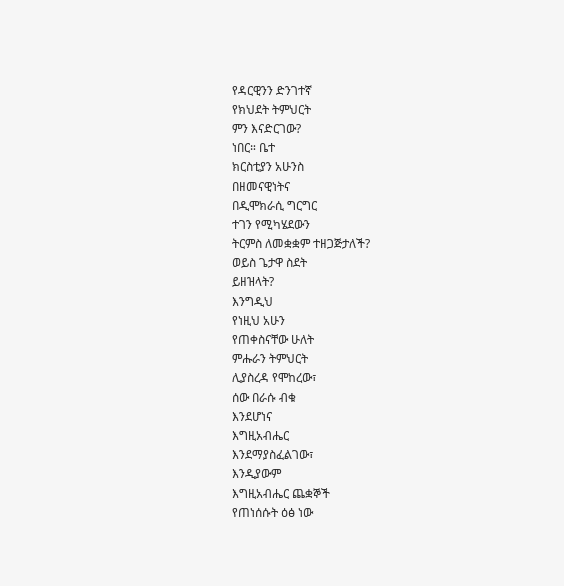የዳርዊንን ድንገተኛ
የክህደት ትምህርት
ምን እናድርገው?
ነበር። ቤተ
ክርስቲያን አሁንስ
በዘመናዊነትና
በዲሞክራሲ ግርግር
ተገን የሚካሄደውን
ትርምስ ለመቋቋም ተዘጋጅታለች?
ወይስ ጌታዋ ስደት
ይዘዝላት?
እንግዲህ
የነዚህ አሁን
የጠቀስናቸው ሁለት
ምሑራን ትምህርት
ሊያስረዳ የሞከረው፣
ሰው በራሱ ብቁ
እንደሆነና
እግዚአብሔር
እንደማያስፈልገው፣
እንዲያውም
እግዚአብሔር ጨቋኞች
የጠነሰሱት ዕፅ ነው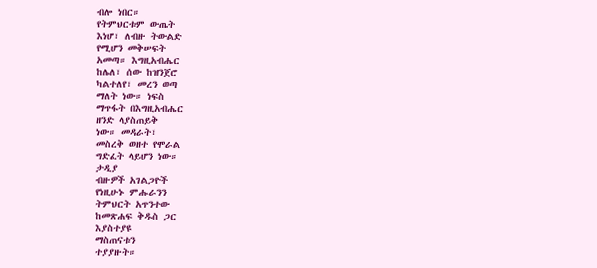ብሎ ነበር።
የትምህርቱም ውጤት
እነሆ፣ ለብዙ ትውልድ
የሚሆን መቅሠፍት
አመጣ። እግዚአብሔር
ከሌለ፣ ሰው ከዝንጀሮ
ካልተለየ፣ መረን ወጣ
ማለት ነው። ነፍስ
ማጥፋት በእግዚአብሔር
ዘንድ ላያስጠይቅ
ነው። መዳራት፣
መስረቅ ወዘተ የሞራል
ግድፈት ላይሆን ነው።
ታዲያ
ብዙዎች አገልጋዮች
የነዚሁኑ ምሑራንን
ትምህርት አጥንተው
ከመጽሐፍ ቅዱስ ጋር
እያስተያዩ
ማስጠናቱን
ተያያዙት።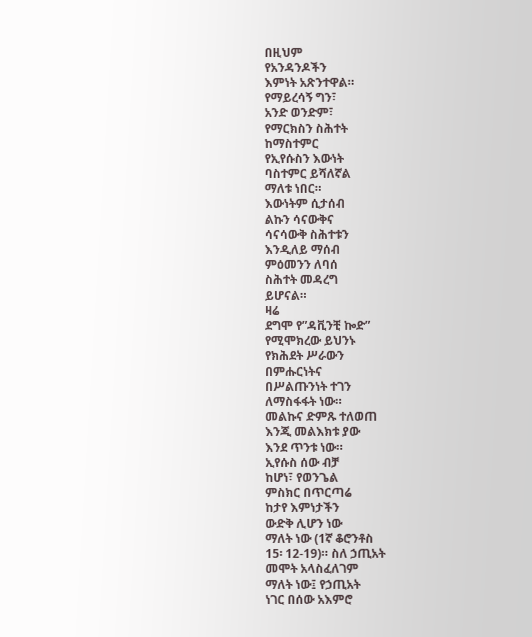በዚህም
የአንዳንዶችን
እምነት አጽንተዋል።
የማይረሳኝ ግን፣
አንድ ወንድም፣
የማርክስን ስሕተት
ከማስተምር
የኢየሱስን እውነት
ባስተምር ይሻለኛል
ማለቱ ነበር።
እውነትም ሲታሰብ
ልኩን ሳናውቅና
ሳናሳውቅ ስሕተቱን
እንዲለይ ማሰብ
ምዕመንን ለባሰ
ስሕተት መዳረግ
ይሆናል።
ዛሬ
ደግሞ የ”ዳቪንቺ ኰድ”
የሚሞክረው ይህንኑ
የክሕደት ሥራውን
በምሑርነትና
በሥልጡንነት ተገን
ለማስፋፋት ነው።
መልኩና ድምጹ ተለወጠ
እንጂ መልእክቱ ያው
እንደ ጥንቱ ነው።
ኢየሱስ ሰው ብቻ
ከሆነ፣ የወንጌል
ምስክር በጥርጣሬ
ከታየ እምነታችን
ውድቅ ሊሆን ነው
ማለት ነው (1ኛ ቆሮንቶስ
15፡ 12-19)። ስለ ኃጢአት
መሞት አላስፈለገም
ማለት ነው፤ የኃጢአት
ነገር በሰው አእምሮ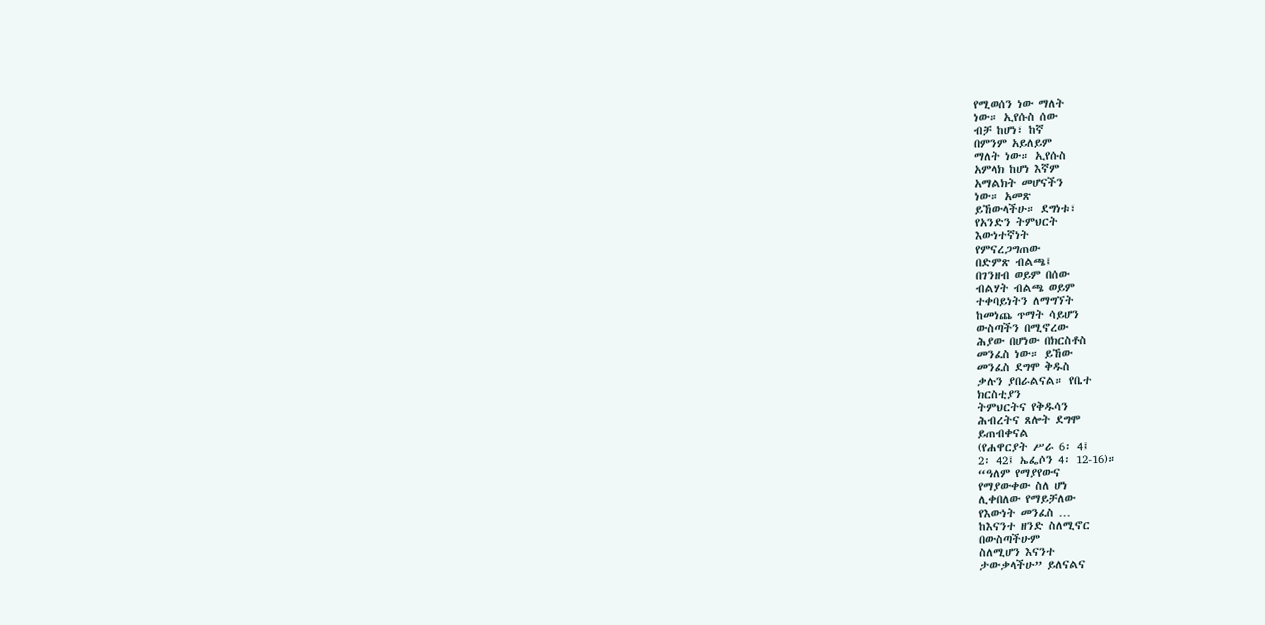የሚወሰን ነው ማለት
ነው። ኢየሱስ ሰው
ብቻ ከሆነ፣ ከኛ
በምንም አይለይም
ማለት ነው። ኢየሱስ
አምላክ ከሆነ እኛም
አማልክት መሆናችን
ነው። አመጽ
ይኸውላችሁ። ደግነቱ፣
የአንድን ትምህርት
እውነተኛነት
የምናረጋግጠው
በድምጽ ብልጫ፤
በገንዘብ ወይም በሰው
ብልሃት ብልጫ ወይም
ተቀባይነትን ለማግኘት
ከመነጨ ጥማት ሳይሆን
ውስጣችን በሚኖረው
ሕያው በሆነው በክርስቶስ
መንፈስ ነው። ይኸው
መንፈስ ደግሞ ቅዱስ
ቃሉን ያበራልናል። የቤተ
ክርስቲያን
ትምህርትና የቅዱሳን
ሕብረትና ጸሎት ደግሞ
ይጠብቀናል
(የሐዋርያት ሥራ 6፡ 4፤
2፡ 42፤ ኤፌሶን 4፡ 12-16)።
“ዓለም የማያየውና
የማያውቀው ስለ ሆነ
ሊቀበለው የማይቻለው
የእውነት መንፈስ …
ከእናንተ ዘንድ ስለሚኖር
በውስጣችሁም
ስለሚሆን እናንተ
ታውቃላችሁ” ይለናልና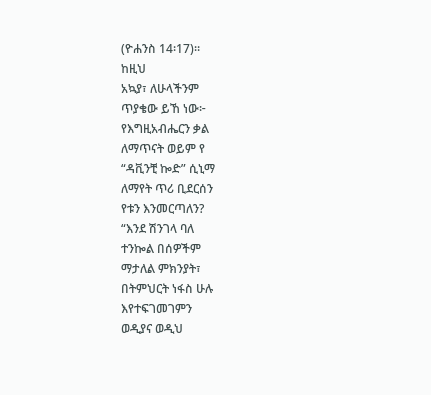(ዮሐንስ 14፡17)።
ከዚህ
አኳያ፣ ለሁላችንም
ጥያቄው ይኸ ነው፦
የእግዚአብሔርን ቃል
ለማጥናት ወይም የ
“ዳቪንቺ ኰድ” ሲኒማ
ለማየት ጥሪ ቢደርሰን
የቱን እንመርጣለን?
“እንደ ሽንገላ ባለ
ተንኰል በሰዎችም
ማታለል ምክንያት፣
በትምህርት ነፋስ ሁሉ
እየተፍገመገምን
ወዲያና ወዲህ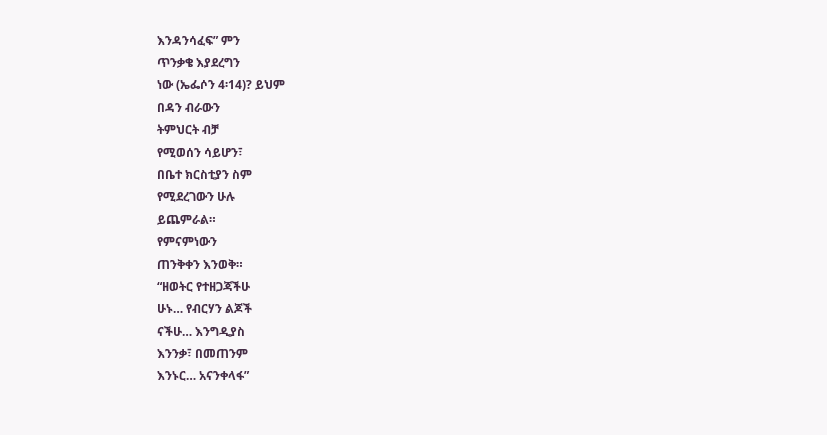እንዳንሳፈፍ” ምን
ጥንቃቄ እያደረግን
ነው (ኤፌሶን 4፡14)? ይህም
በዳን ብራውን
ትምህርት ብቻ
የሚወሰን ሳይሆን፣
በቤተ ክርስቲያን ስም
የሚደረገውን ሁሉ
ይጨምራል።
የምናምነውን
ጠንቅቀን እንወቅ።
“ዘወትር የተዘጋጃችሁ
ሁኑ… የብርሃን ልጆች
ናችሁ… እንግዲያስ
እንንቃ፣ በመጠንም
እንኑር… አናንቀላፋ”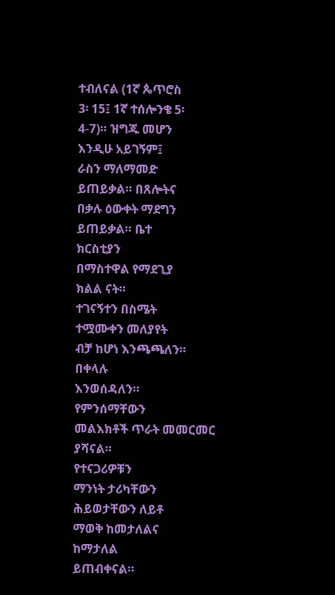ተብለናል (1ኛ ጴጥሮስ
3፡ 15፤ 1ኛ ተሰሎንቄ 5፡
4-7)። ዝግጁ መሆን
እንዲሁ አይገኝም፤
ራስን ማለማመድ
ይጠይቃል። በጸሎትና
በቃሉ ዕውቀት ማደግን
ይጠይቃል። ቤተ
ክርስቲያን
በማስተዋል የማደጊያ
ክልል ናት።
ተገናኝተን በስሜት
ተሟሙቀን መለያየት
ብቻ ከሆነ እንጫጫለን።
በቀላሉ
እንወሰዳለን።
የምንሰማቸውን
መልእክቶች ጥራት መመርመር
ያሻናል።
የተናጋሪዎቹን
ማንነት ታሪካቸውን
ሕይወታቸውን ለይቶ
ማወቅ ከመታለልና
ከማታለል
ይጠብቀናል።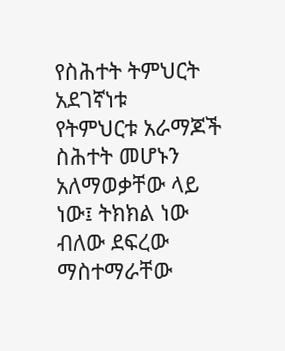የስሕተት ትምህርት
አደገኛነቱ
የትምህርቱ አራማጆች
ስሕተት መሆኑን
አለማወቃቸው ላይ
ነው፤ ትክክል ነው
ብለው ደፍረው
ማስተማራቸው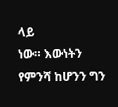ላይ
ነው። እውነትን
የምንሻ ከሆንን ግን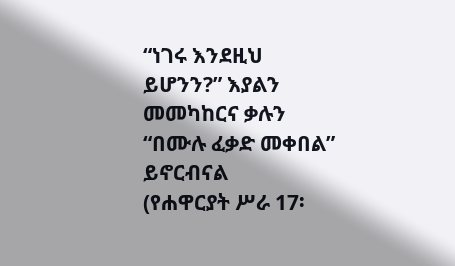“ነገሩ እንደዚህ
ይሆንን?” እያልን
መመካከርና ቃሉን
“በሙሉ ፈቃድ መቀበል”
ይኖርብናል
(የሐዋርያት ሥራ 17፡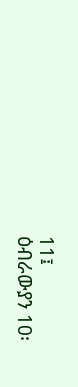11፤
ዕብራውያን 10፡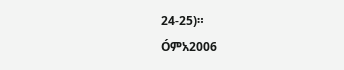24-25)።
Óምአ2006